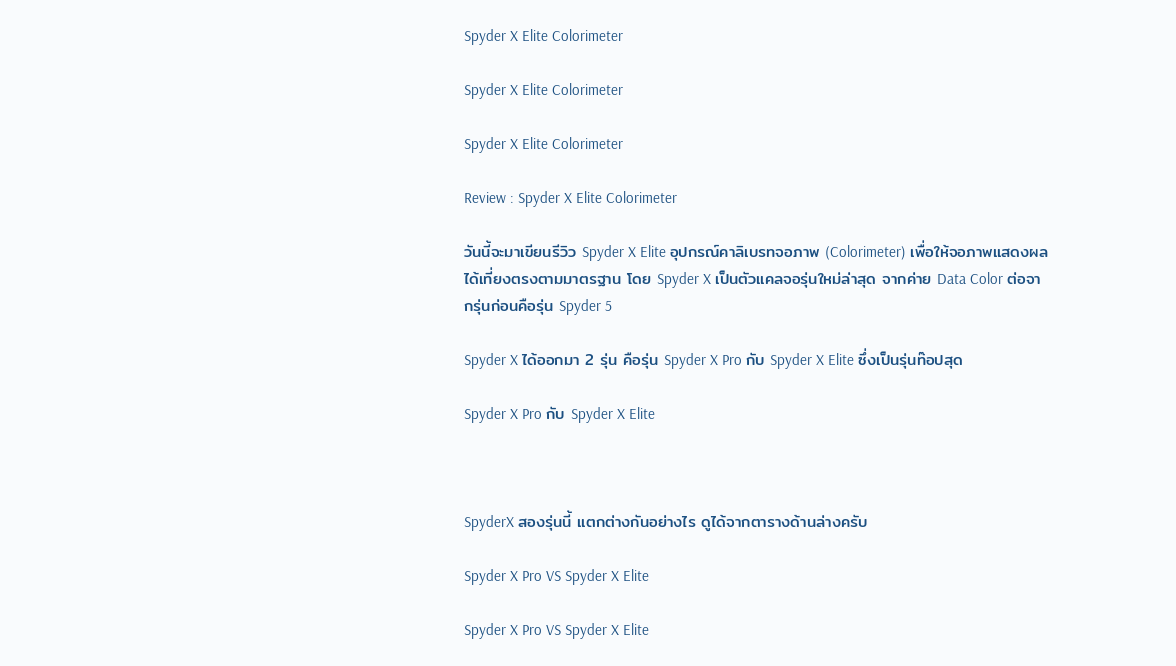Spyder X Elite Colorimeter

Spyder X Elite Colorimeter

Spyder X Elite Colorimeter

Review : Spyder X Elite Colorimeter

วันนี้จะมาเขียนรีวิว Spyder X Elite อุปกรณ์คาลิเบรทจอภาพ (Colorimeter) เพื่อให้จอภาพแสดงผลได้เที่ยงตรงตามมาตรฐาน โดย Spyder X เป็นตัวแคลจอรุ่นใหม่ล่าสุด จากค่าย Data Color ต่อจากรุ่นก่อนคือรุ่น Spyder 5

Spyder X ได้ออกมา 2 รุ่น คือรุ่น Spyder X Pro กับ Spyder X Elite ซึ่งเป็นรุ่นท๊อปสุด

Spyder X Pro กับ Spyder X Elite



SpyderX สองรุ่นนี้ แตกต่างกันอย่างไร ดูได้จากตารางด้านล่างครับ

Spyder X Pro VS Spyder X Elite

Spyder X Pro VS Spyder X Elite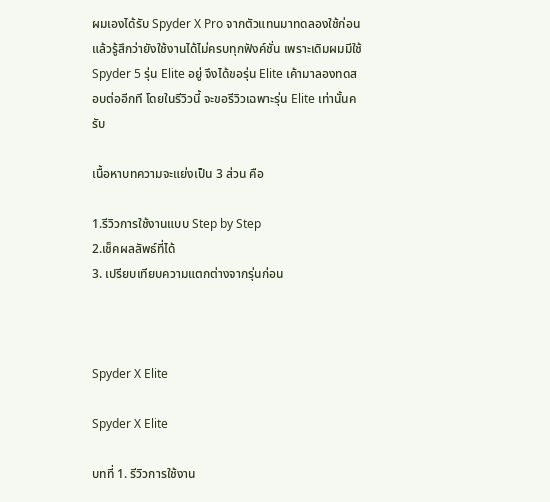ผมเองได้รับ Spyder X Pro จากตัวแทนมาทดลองใช้ก่อน แล้วรู้สึกว่ายังใช้งานได้ไม่ครบทุกฟังค์ชั่น เพราะเดิมผมมีใช้ Spyder 5 รุ่น Elite อยู่ จึงได้ขอรุ่น Elite เค้ามาลองทดสอบต่ออีกที โดยในรีวิวนี้ จะขอรีวิวเฉพาะรุ่น Elite เท่านั้นครับ

เนื้อหาบทความจะแย่งเป็น 3 ส่วน คือ

1.รีวิวการใช้งานแบบ Step by Step
2.เช็คผลลัพธ์ที่ได้
3. เปรียบเทียบความแตกต่างจากรุ่นก่อน



Spyder X Elite

Spyder X Elite

บทที่ 1. รีวิวการใช้งาน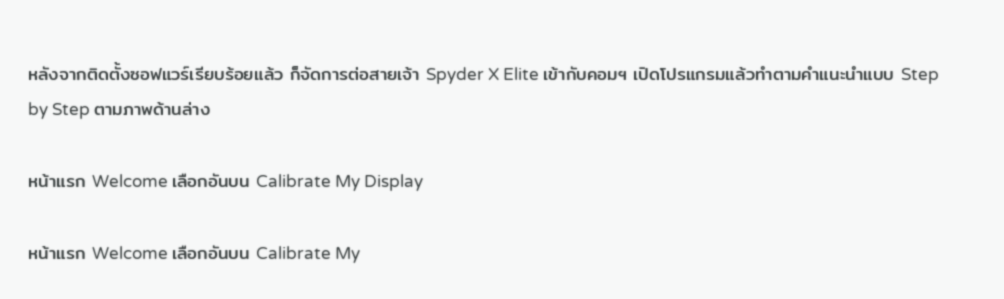หลังจากติดตั้งซอฟแวร์เรียบร้อยแล้ว ก็จัดการต่อสายเจ้า Spyder X Elite เข้ากับคอมฯ เปิดโปรแกรมแล้วทำตามคำแนะนำแบบ Step by Step ตามภาพด้านล่าง

หน้าแรก Welcome เลือกอันบน Calibrate My Display

หน้าแรก Welcome เลือกอันบน Calibrate My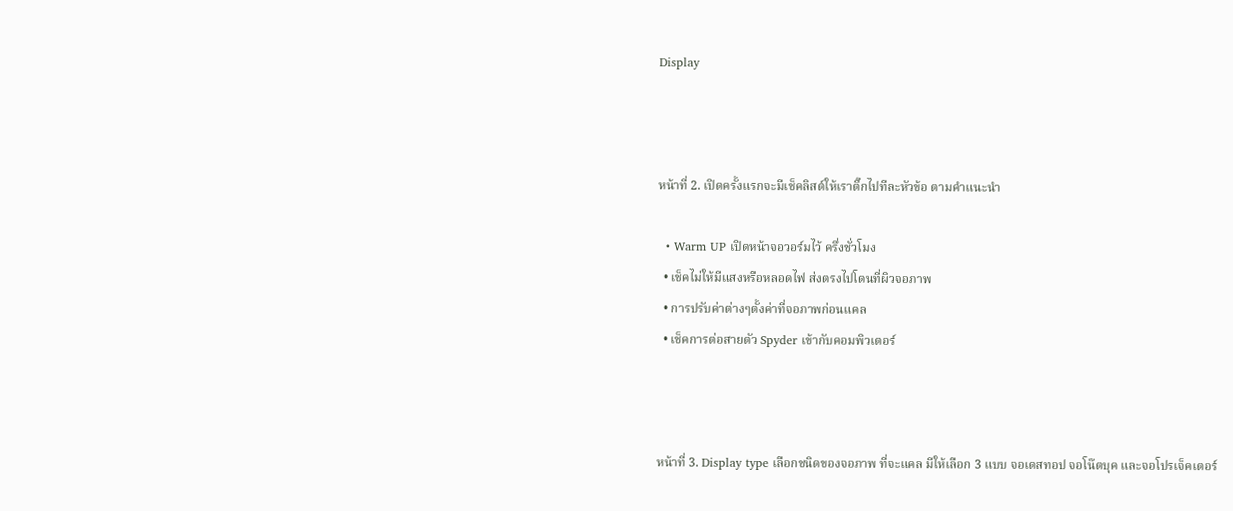Display



หน้าที่ 2. เปิดครั้งแรกจะมีเช็คลิสต์ให้เราติ๊กไปทีละหัวข้อ ตามคำแนะนำ

  • Warm UP เปิดหน้าจอวอร์มไว้ ครึ่งชั่วโมง
  • เช็คไม่ให้มีแสงหรือหลอดไฟ ส่งตรงไปโดนที่ผิวจอภาพ
  • การปรับค่าต่างๆตั้งค่าที่จอภาพก่อนแคล
  • เช็คการต่อสายตัว Spyder เข้ากับคอมพิวเตอร์



หน้าที่ 3. Display type เลือกชนิดของจอภาพ ที่จะแคล มีให้เลือก 3 แบบ จอเดสทอป จอโน๊ตบุค และจอโปรเจ็คเตอร์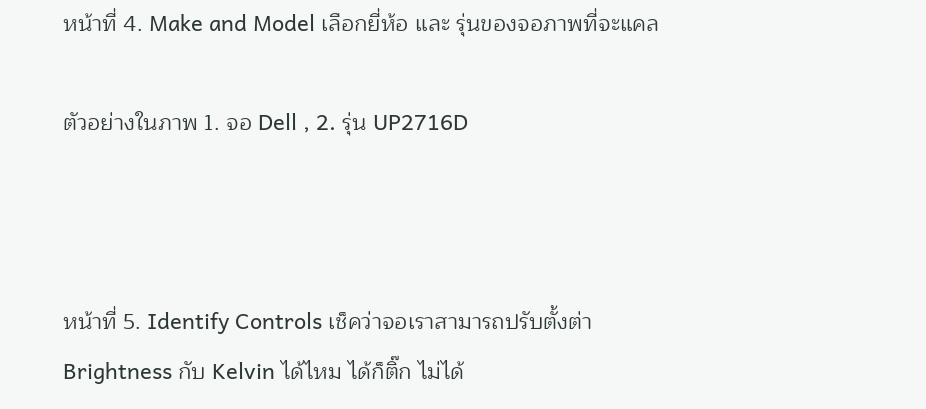หน้าที่ 4. Make and Model เลือกยี่ห้อ และ รุ่นของจอภาพที่จะแคล

ตัวอย่างในภาพ 1. จอ Dell , 2. รุ่น UP2716D



หน้าที่ 5. Identify Controls เช็คว่าจอเราสามารถปรับตั้งต่า Brightness กับ Kelvin ได้ไหม ได้ก็ติ๊ก ไม่ได้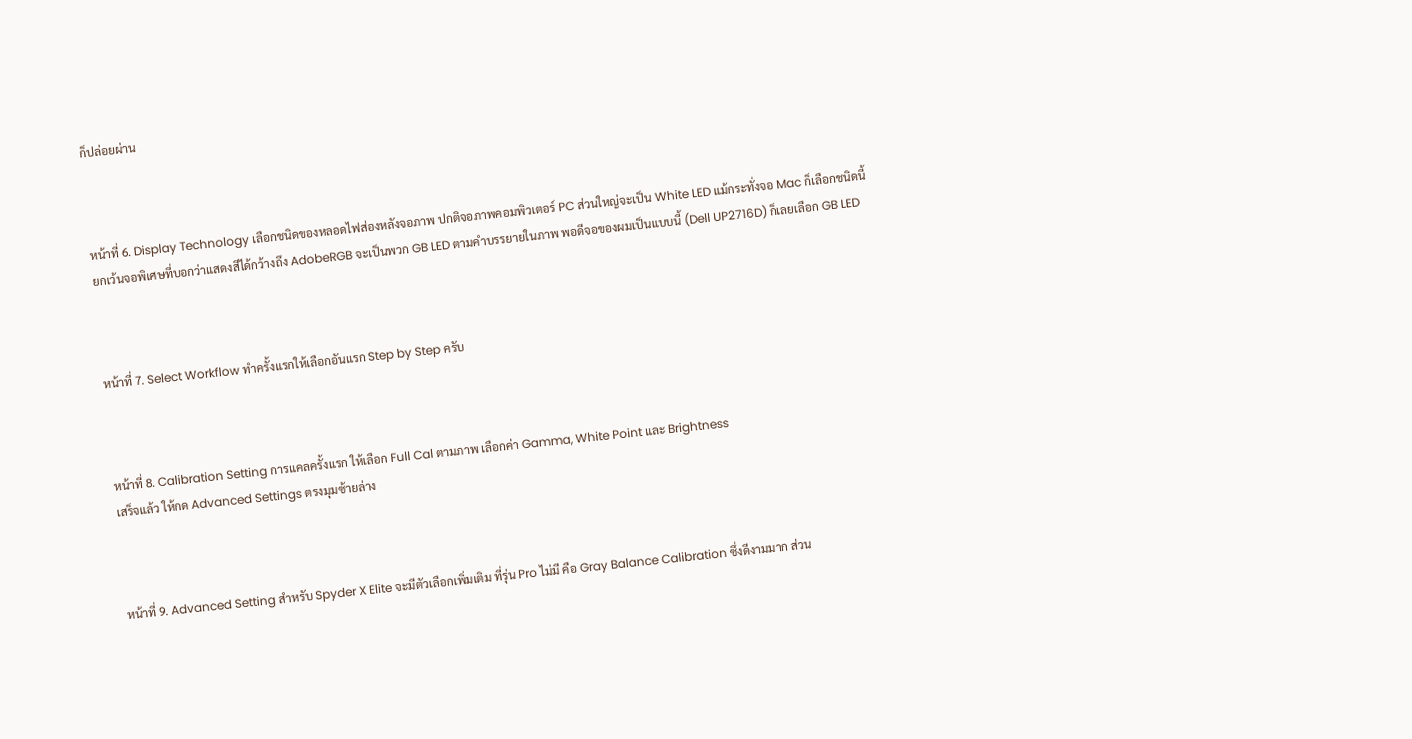ก็ปล่อยผ่าน



หน้าที่ 6. Display Technology เลือกชนิดของหลอดไฟส่องหลังจอภาพ ปกติจอภาพคอมพิวเตอร์ PC ส่วนใหญ่จะเป็น White LED แม้กระทั่งจอ Mac ก็เลือกชนิดนี้
ยกเว้นจอพิเศษที่บอกว่าแสดงสีได้กว้างถึง AdobeRGB จะเป็นพวก GB LED ตามคำบรรยายในภาพ พอดีจอของผมเป็นแบบนี้ (Dell UP2716D) ก็เลยเลือก GB LED



หน้าที่ 7. Select Workflow ทำครั้งแรกให้เลือกอันแรก Step by Step ครับ



หน้าที่ 8. Calibration Setting การแคลครั้งแรก ให้เลือก Full Cal ตามภาพ เลือกค่า Gamma, White Point และ Brightness
เสร็จแล้ว ให้กด Advanced Settings ตรงมุมซ้ายล่าง



หน้าที่ 9. Advanced Setting สำหรับ Spyder X Elite จะมีตัวเลือกเพิ่มเติม ที่รุ่น Pro ไม่มี คือ Gray Balance Calibration ซึ่งดีงามมาก ส่วน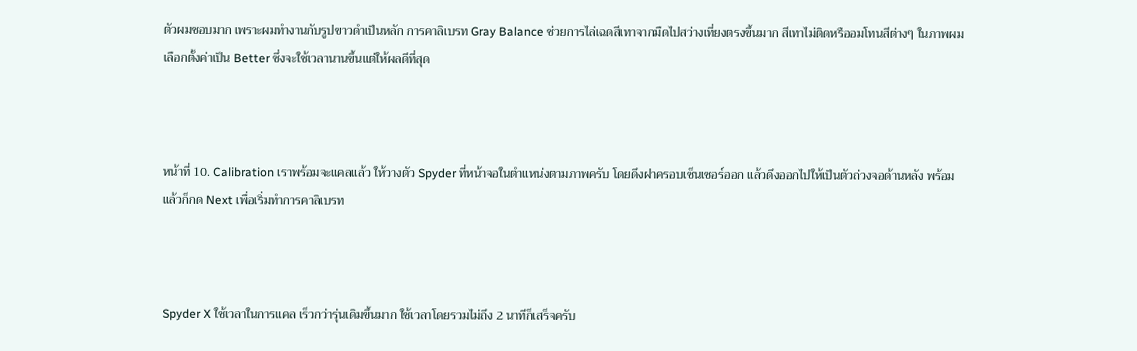ตัวผมชอบมาก เพราะผมทำงานกับรูปขาวดำเป็นหลัก การคาลิเบรท Gray Balance ช่วยการไล่เฉดสีเทาจากมืดไปสว่างเที่ยงตรงขึ้นมาก สีเทาไม่ติดหรืออมโทนสีต่างๆ ในภาพผมเลือกตั้งค่าเป็น Better ซึ่งจะใช้เวลานานขึ้นแต่ให้ผลดีที่สุด



หน้าที่ 10. Calibration เราพร้อมจะแคลแล้ว ให้วางตัว Spyder ที่หน้าจอในตำแหน่งตามภาพครับ โดยดึงฝาครอบเซ็นเซอร์ออก แล้วดึงออกไปให้เป็นตัวถ่วงจอด้านหลัง พร้อมแล้วก็กด Next เพื่อเริ่มทำการคาลิเบรท



Spyder X ใช้เวลาในการแคล เร็วกว่ารุ่นเดิมขึ้นมาก ใช้เวลาโดยรวมไม่ถึง 2 นาทีก็เสร็จครับ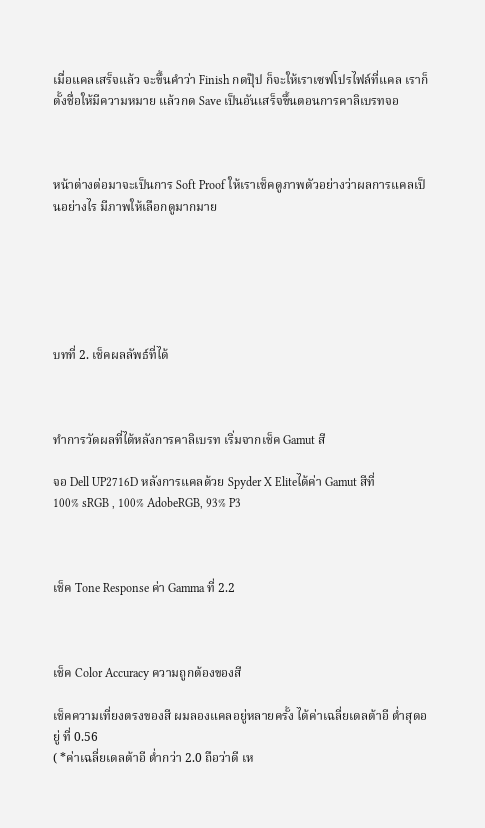เมื่อแคลเสร็จแล้ว จะขึ้นคำว่า Finish กดปุ๊ป ก็จะให้เราเซฟโปรไฟล์ที่แคล เราก็ตั้งชื่อให้มีความหมาย แล้วกด Save เป็นอันเสร็จขึ้นตอนการคาลิเบรทจอ



หน้าต่างต่อมาจะเป็นการ Soft Proof ให้เราเช็คดูภาพตัวอย่างว่าผลการแคลเป็นอย่างไร มีภาพให้เลือกดูมากมาย






บทที่ 2. เช็คผลลัพธ์ที่ได้



ทำการวัดผลที่ได้หลังการคาลิเบรท เริ่มจากเช็ค Gamut สี

จอ Dell UP2716D หลังการแคลด้วย Spyder X Eliteได้ค่า Gamut สีที่
100% sRGB , 100% AdobeRGB, 93% P3



เช็ค Tone Response ค่า Gamma ที่ 2.2



เช็ค Color Accuracy ความถูกต้องของสี

เช็คความเที่ยงตรงของสี ผมลองแคลอยู่หลายครั้ง ได้ค่าเฉลี่ยเดลต้าอี ต่ำสุดอยู่ ที่ 0.56
( *ค่าเฉลี่ยเดลต้าอี ต่ำกว่า 2.0 ถือว่าดี เห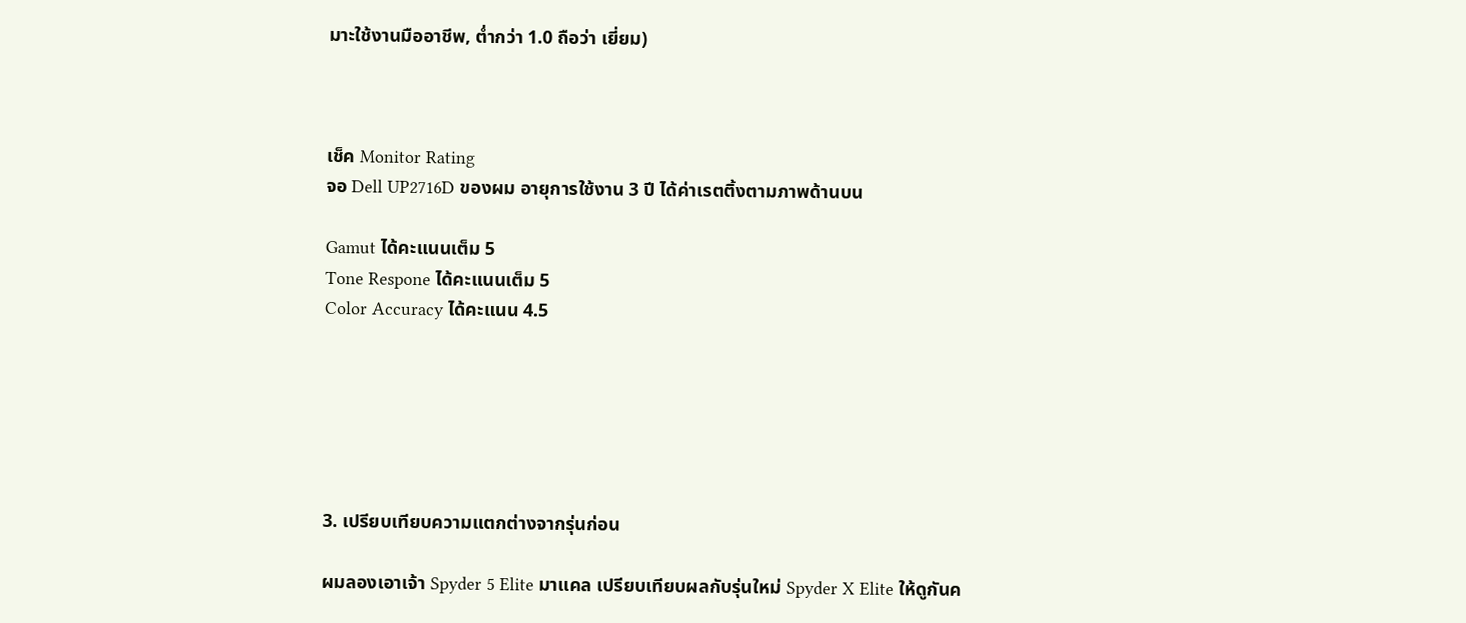มาะใช้งานมืออาชีพ, ต่ำกว่า 1.0 ถือว่า เยี่ยม)



เช็ค Monitor Rating
จอ Dell UP2716D ของผม อายุการใช้งาน 3 ปี ได้ค่าเรตติ้งตามภาพด้านบน

Gamut ได้คะแนนเต็ม 5
Tone Respone ได้คะแนนเต็ม 5
Color Accuracy ได้คะแนน 4.5






3. เปรียบเทียบความแตกต่างจากรุ่นก่อน

ผมลองเอาเจ้า Spyder 5 Elite มาแคล เปรียบเทียบผลกับรุ่นใหม่ Spyder X Elite ให้ดูกันค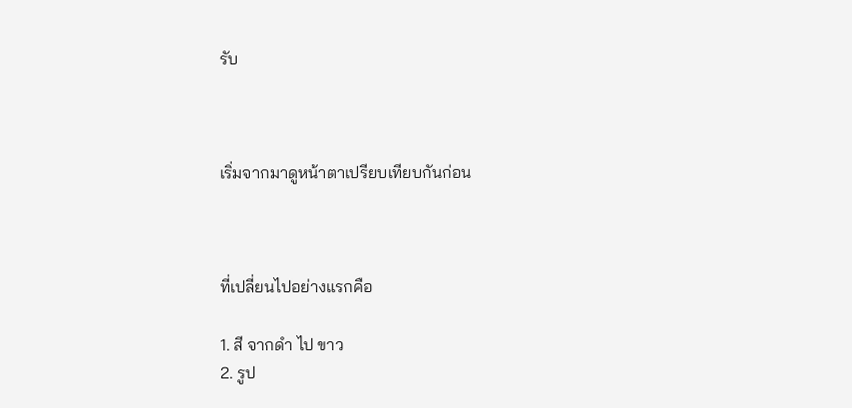รับ



เริ่มจากมาดูหน้าตาเปรียบเทียบกันก่อน



ที่เปลี่ยนไปอย่างแรกคือ

1. สี จากดำ ไป ขาว
2. รูป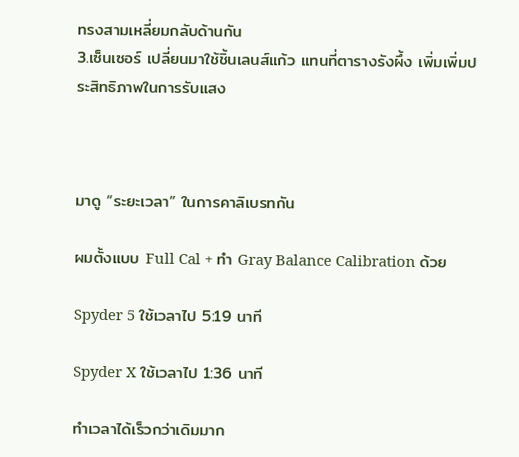ทรงสามเหลี่ยมกลับด้านกัน
3.เซ็นเซอร์ เปลี่ยนมาใช้ชิ้นเลนส์แก้ว แทนที่ตารางรังผึ้ง เพิ่มเพิ่มประสิทธิภาพในการรับแสง



มาดู “ระยะเวลา” ในการคาลิเบรทกัน

ผมตั้งแบบ Full Cal + ทำ Gray Balance Calibration ด้วย

Spyder 5 ใช้เวลาไป 5:19 นาที

Spyder X ใช้เวลาไป 1:36 นาที

ทำเวลาได้เร็วกว่าเดิมมาก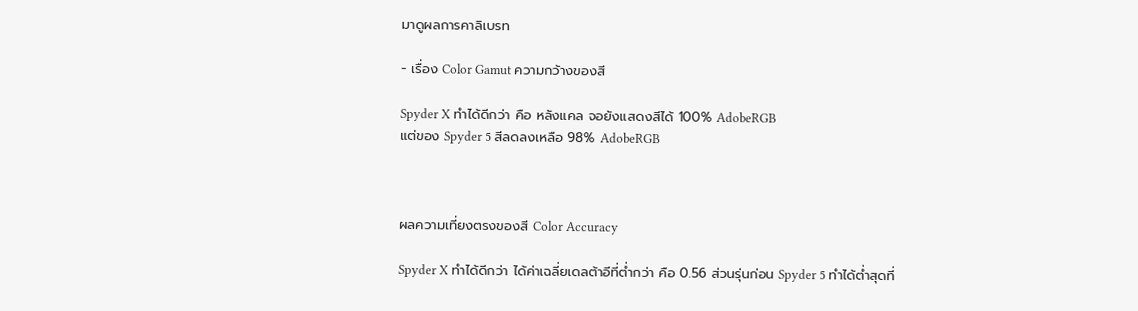มาดูผลการคาลิเบรท

- เรื่อง Color Gamut ความกว้างของสี

Spyder X ทำได้ดีกว่า คือ หลังแคล จอยังแสดงสีได้ 100% AdobeRGB
แต่ของ Spyder 5 สีลดลงเหลือ 98% AdobeRGB



ผลความเที่ยงตรงของสี Color Accuracy

Spyder X ทำได้ดีกว่า ได้ค่าเฉลี่ยเดลต้าอีที่ต่ำกว่า คือ 0.56 ส่วนรุ่นก่อน Spyder 5 ทำได้ต่ำสุดที่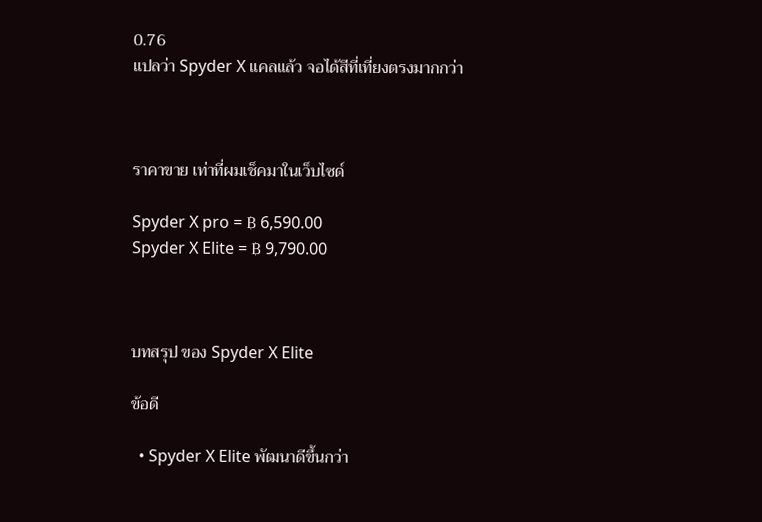0.76
แปลว่า Spyder X แคลแล้ว จอได้สีที่เที่ยงตรงมากกว่า



ราคาขาย เท่าที่ผมเช็คมาในเว็บไซด์

Spyder X pro = ฿ 6,590.00
Spyder X Elite = ฿ 9,790.00



บทสรุป ของ Spyder X Elite

ข้อดี

  • Spyder X Elite พัฒนาดีขึ้นกว่า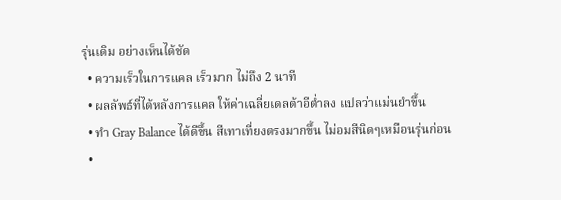รุ่นเดิม อย่างเห็นได้ชัด
  • ความเร็วในการแคล เร็วมาก ไม่ถึง 2 นาที
  • ผลลัพธ์ที่ได้หลังการแคล ให้ค่าเฉลี่ยเดลต้าอีต่ำลง แปลว่าแม่นยำขึ้น
  • ทำ Gray Balance ได้ดีขึ้น สีเทาเที่ยงตรงมากขึ้น ไม่อมสีนิดๆเหมือนรุ่นก่อน
  •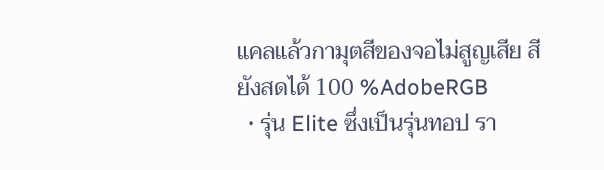แคลแล้วกามุตสีของจอไม่สูญเสีย สียังสดได้ 100 %AdobeRGB
  • รุ่น Elite ซึ่งเป็นรุ่นทอป รา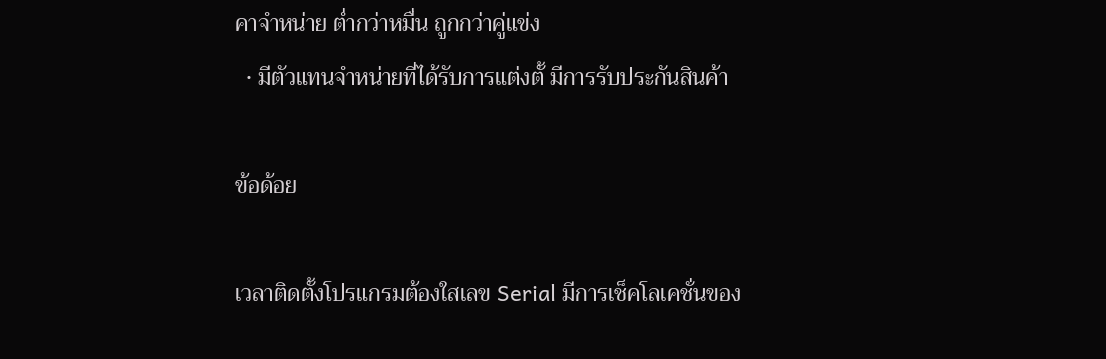คาจำหน่าย ต่ำกว่าหมื่น ถูกกว่าคู่แข่ง
  • มีตัวแทนจำหน่ายที่ได้รับการแต่งตั้ มีการรับประกันสินค้า

ข้อด้อย

เวลาติดตั้งโปรแกรมต้องใสเลข Serial มีการเช็คโลเคชั่นของ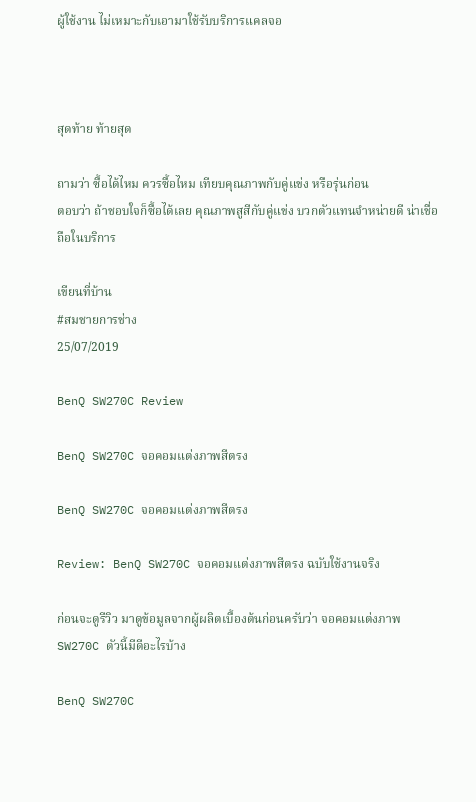ผู้ใช้งาน ไม่เหมาะกับเอามาใช้รับบริการแคลจอ



สุดท้าย ท้ายสุด

ถามว่า ซื้อได้ไหม ควรซื้อไหม เทียบคุณภาพกับคู่แข่ง หรือรุ่นก่อน
ตอบว่า ถ้าชอบใจก็ซื้อได้เลย คุณภาพสูสีกับคู่แข่ง บวกตัวแทนจำหน่ายดี น่าเชื่อถือในบริการ

เขียนที่บ้าน
#สมชายการช่าง
25/07/2019

BenQ SW270C Review

BenQ SW270C จอคอมแต่งภาพสีตรง

BenQ SW270C จอคอมแต่งภาพสีตรง

Review: BenQ SW270C จอคอมแต่งภาพสีตรง ฉบับใช้งานจริง

ก่อนจะดูรีวิว มาดูข้อมูลจากผู้ผลิตเบื้องต้นก่อนครับว่า จอคอมแต่งภาพ SW270C ตัวนี้มีดีอะไรบ้าง

BenQ SW270C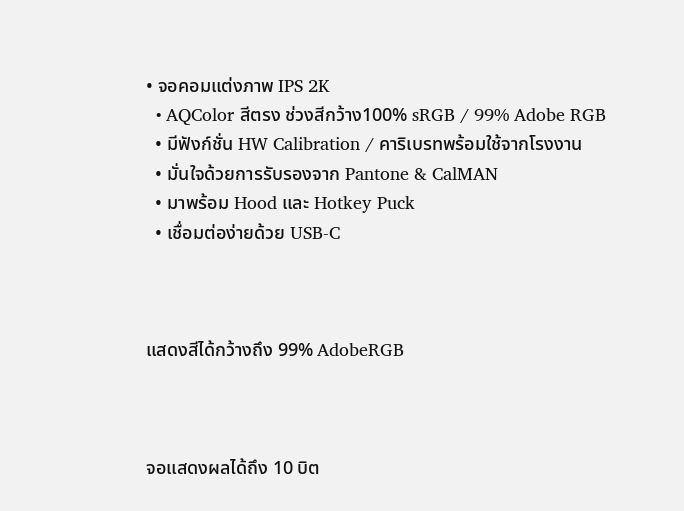• จอคอมแต่งภาพ IPS 2K
  • AQColor สีตรง ช่วงสีกว้าง100% sRGB / 99% Adobe RGB
  • มีฟังก์ชั่น HW Calibration / คาริเบรทพร้อมใช้จากโรงงาน
  • มั่นใจด้วยการรับรองจาก Pantone & CalMAN
  • มาพร้อม Hood และ Hotkey Puck
  • เชื่อมต่อง่ายด้วย USB-C



แสดงสีได้กว้างถึง 99% AdobeRGB



จอแสดงผลได้ถึง 10 บิต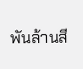พันล้านสี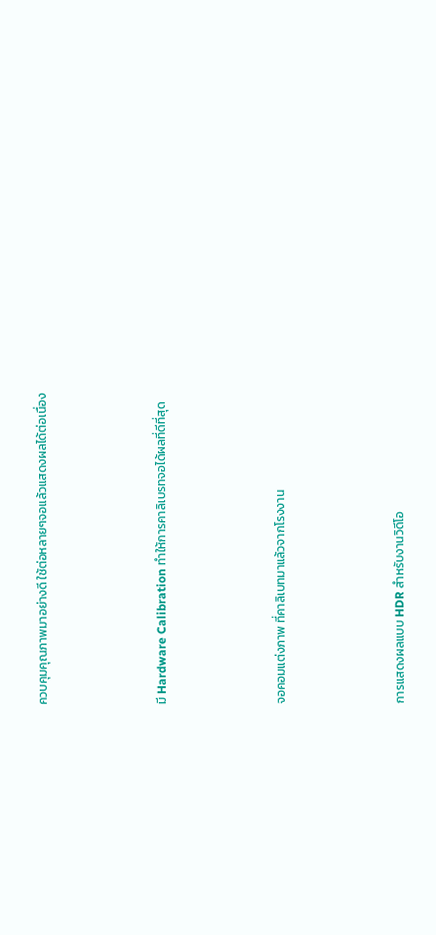ควบคุมคุณภาพมาอย่างดี ใช้ต่อหลายๆจอแล้วแสดงผลได้ต่อเนื่อง



มี Hardware Calibration ทำให้การคาลิเบรทจอได้ผลที่ดีที่สุด



จอคอมแต่งภาพ ที่คาลิเบทมาแล้วจากโรงงาน



การแสดงผลแบบ HDR สำหรับงานวิดีโอ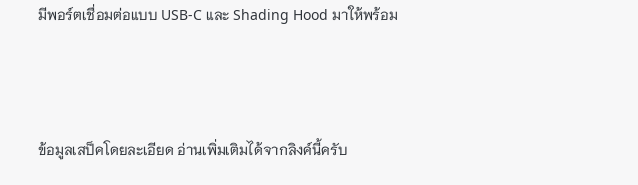มีพอร์ตเชื่อมต่อแบบ USB-C และ Shading Hood มาให้พร้อม



ข้อมูลเสป็คโดยละเอียด อ่านเพิ่มเติมได้จากลิงค์นี้ครับ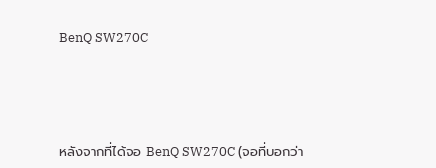BenQ SW270C





หลังจากที่ได้จอ BenQ SW270C (จอที่บอกว่า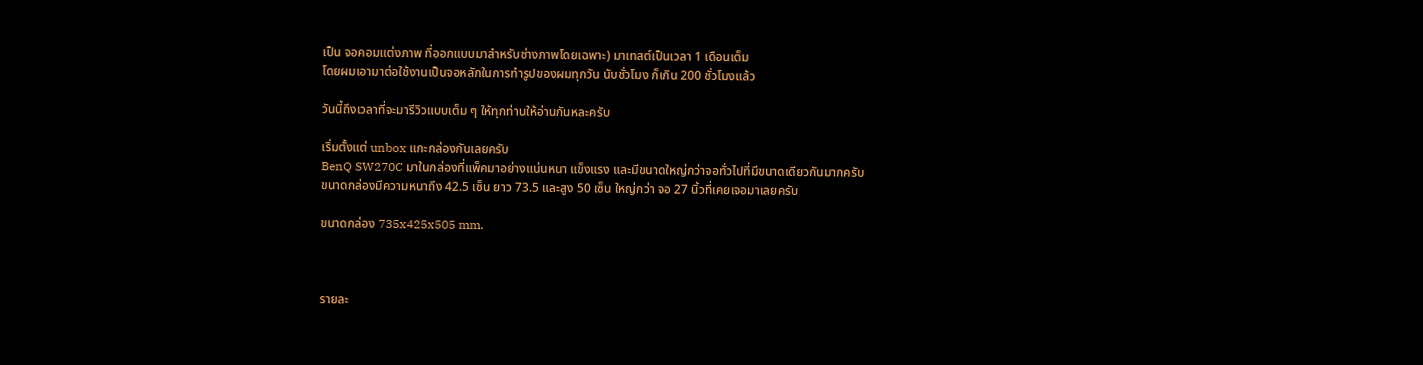เป็น จอคอมแต่งภาพ ที่ออกแบบมาสำหรับช่างภาพโดยเฉพาะ) มาเทสต์เป็นเวลา 1 เดือนเต็ม
โดยผมเอามาต่อใช้งานเป็นจอหลักในการทำรูปของผมทุกวัน นับชั่วโมง ก็เกิน 200 ชั่วโมงแล้ว

วันนี้ถึงเวลาที่จะมารีวิวแบบเต็ม ๆ ให้ทุกท่านให้อ่านกันหละครับ

เริ่มตั้งแต่ unbox แกะกล่องกันเลยครับ
BenQ SW270C มาในกล่องที่แพ็คมาอย่างแน่นหนา แข็งแรง และมีขนาดใหญ่กว่าจอทั่วไปที่มีขนาดเดียวกันมากครับ
ขนาดกล่องมีความหนาถึง 42.5 เซ็น ยาว 73.5 และสูง 50 เซ็น ใหญ่กว่า จอ 27 นิ้วที่เคยเจอมาเลยครับ

ขนาดกล่อง 735x425x505 mm.



รายละ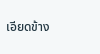เอียดข้าง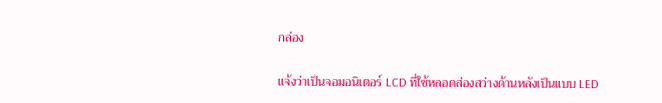กล่อง

แจ้งว่าเป็นจอมอนิเตอร์ LCD ที่ใช้หลอดส่องสว่างด้านหลังเป็นแบบ LED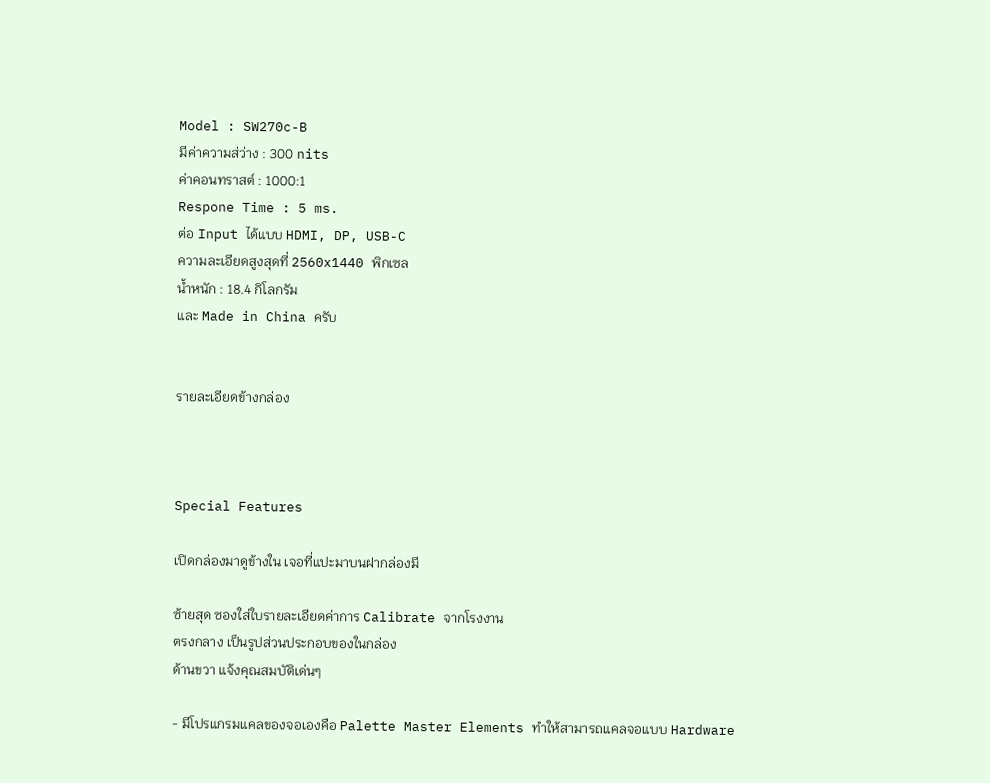Model : SW270c-B
มีค่าความส่ว่าง : 300 nits
ค่าคอนทราสต์ : 1000:1
Respone Time : 5 ms.
ต่อ Input ได้แบบ HDMI, DP, USB-C
ความละเอียดสูงสุดที่ 2560x1440 พิกเซล
น้ำหนัก : 18.4 กิโลกรัม
และ Made in China ครับ


รายละเอียดข้างกล่อง



Special Features

เปิดกล่องมาดูข้างใน เจอที่แปะมาบนฝากล่องมี

ซ้ายสุด ซองใส่ใบรายละเอียดค่าการ Calibrate จากโรงงาน
ตรงกลาง เป็นรูปส่วนประกอบของในกล่อง
ด้านขวา แจ้งคุณสมบัติเด่นๆ

- มีโปรแกรมแคลของจอเองคือ Palette Master Elements ทำให้สามารถแคลจอแบบ Hardware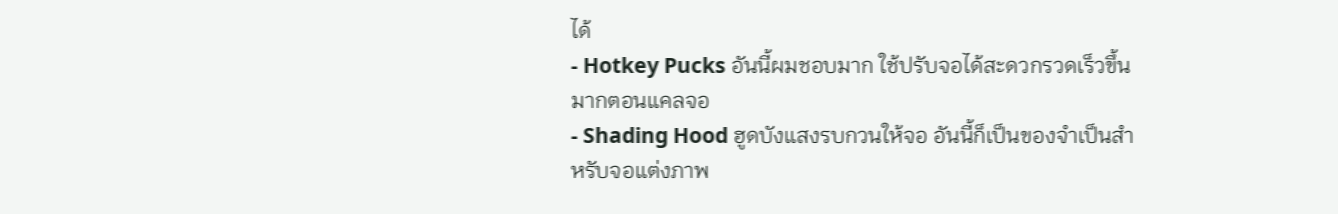ได้
- Hotkey Pucks อันนี้ผมชอบมาก ใช้ปรับจอได้สะดวกรวดเร็วขึ้นมากตอนแคลจอ
- Shading Hood ฮูดบังแสงรบกวนให้จอ อันนี้ก็เป็นของจำเป็นสำหรับจอแต่งภาพ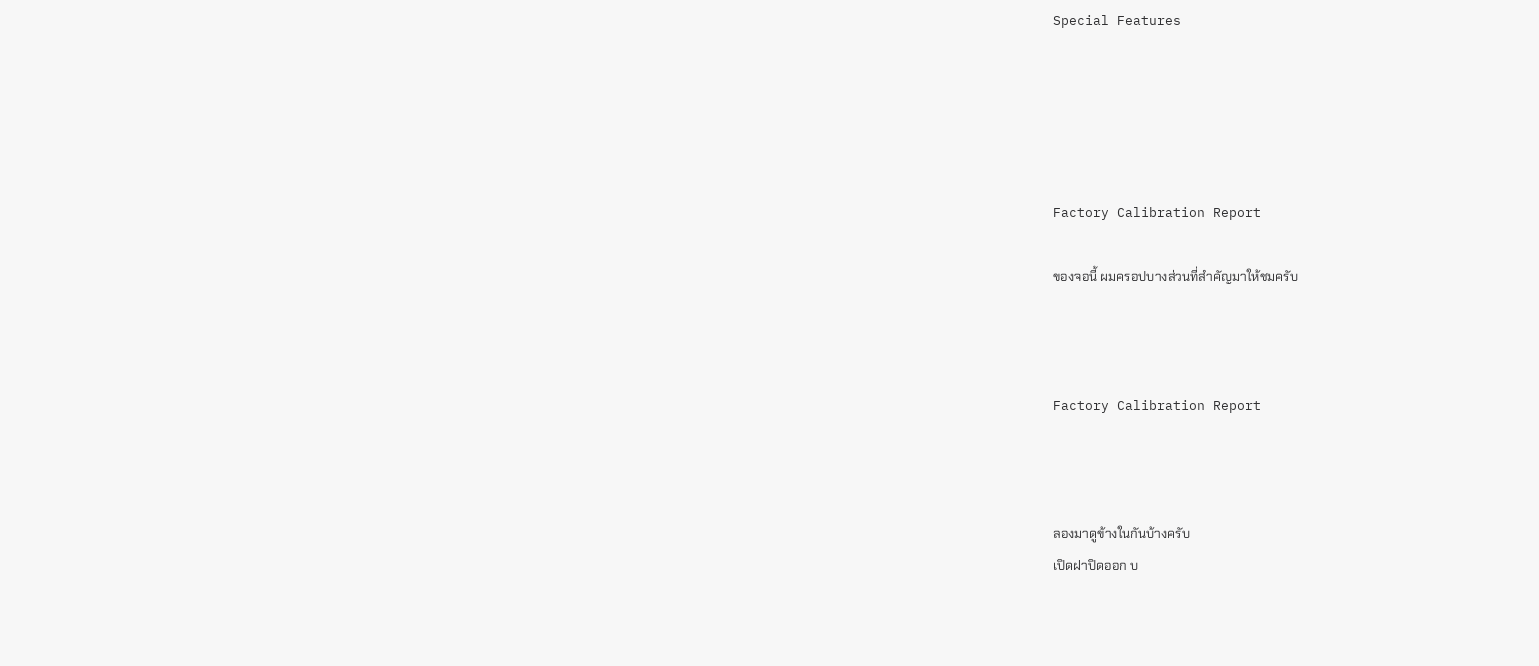Special Features





Factory Calibration Report

ของจอนี้ ผมครอปบางส่วนที่สำคัญมาให้ชมครับ



Factory Calibration Report



ลองมาดูข้างในกันบ้างครับ
เปิดฝาปิดออก บ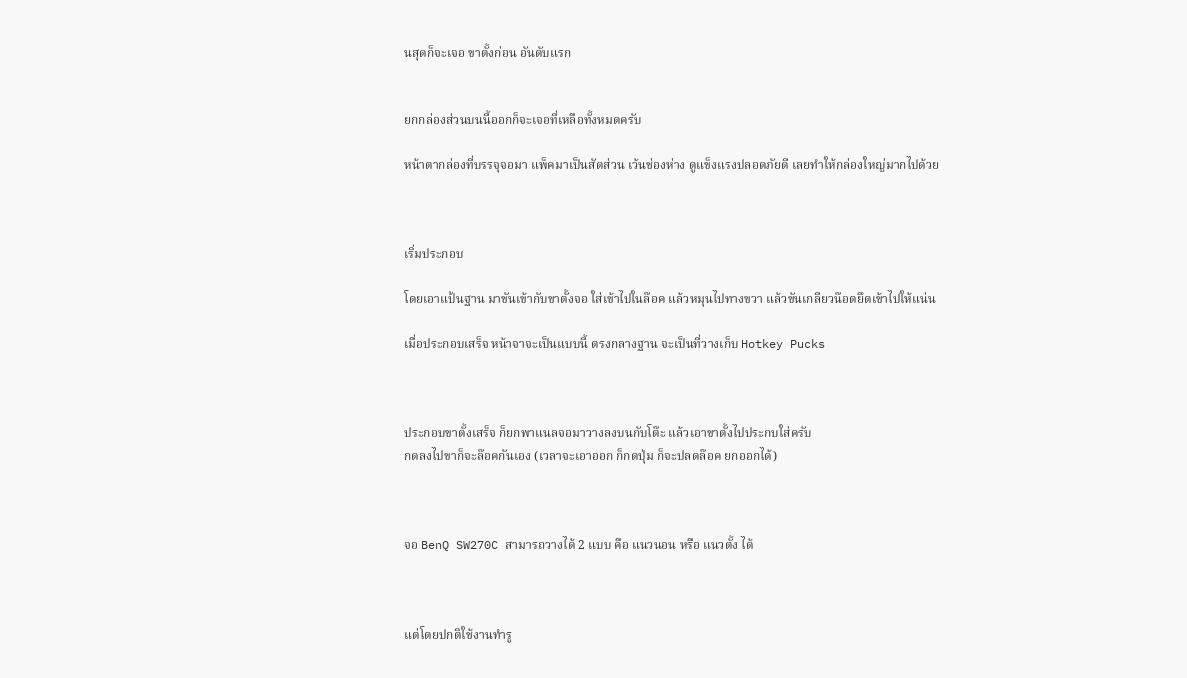นสุดก็จะเจอ ขาตั้งก่อน อันดับแรก


ยกกล่องส่วนบนนี้ออกก็จะเจอที่เหลือทั้งหมดครับ

หน้าตากล่องที่บรรจุจอมา แพ็คมาเป็นสัดส่วน เว้นช่องห่าง ดูแข็งแรงปลอดภัยดี เลยทำให้กล่องใหญ่มากไปด้วย



เริ่มประกอบ

โดยเอาแป้นฐาน มาขันเข้ากับขาตั้งจอ ใส่เข้าไปในล๊อค แล้วหมุนไปทางขวา แล้วขันเกลียวน๊อตยึดเข้าไปให้แน่น

เมื่อประกอบเสร็จ หน้าจาจะเป็นแบบนี้ ตรงกลางฐาน จะเป็นที่วางเก็บ Hotkey Pucks



ประกอบขาตั้งเสร็จ ก็ยกพาแนลจอมาวางลงบนกับโต๊ะ แล้วเอาขาตั้งไปประกบใส่ครับ
กดลงไปขาก็จะล๊อคกันเอง (เวลาจะเอาออก ก็กดปุ่ม ก็จะปลดล๊อค ยกออกได้)



จอ BenQ SW270C สามารถวางได้ 2 แบบ คือ แนวนอน หรือ แนวตั้ง ได้



แต่โดยปกติใช้งานทำรู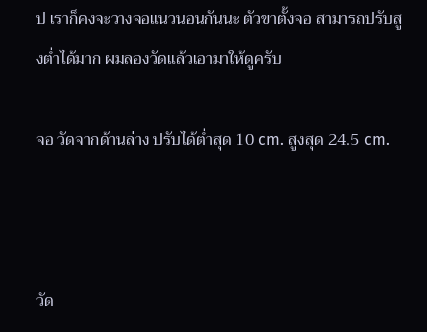ป เราก็คงจะวางจอแนวนอนกันนะ ตัวขาตั้งจอ สามารถปรับสูงต่ำได้มาก ผมลองวัดแล้วเอามาให้ดูครับ

จอ วัดจากด้านล่าง ปรับได้ต่ำสุด 10 cm. สูงสุด 24.5 cm.



วัด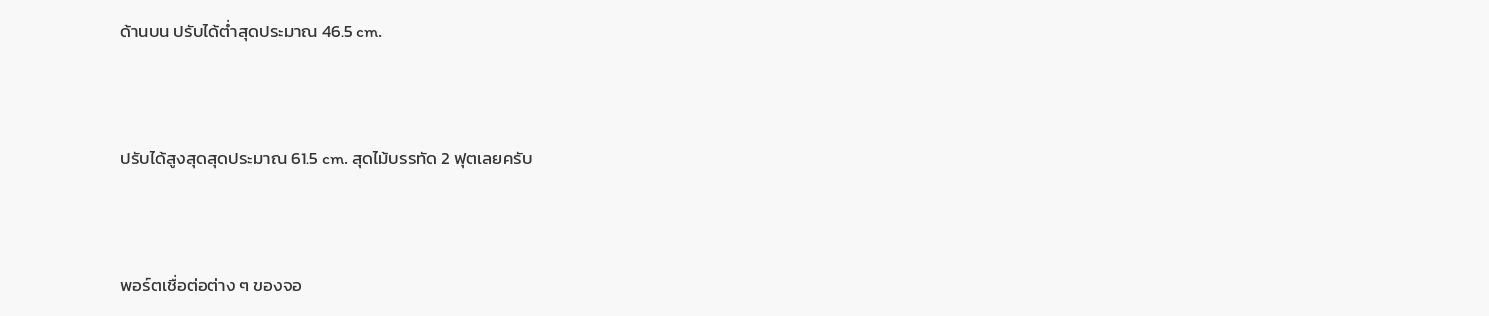ด้านบน ปรับได้ต่ำสุดประมาณ 46.5 cm.



ปรับได้สูงสุดสุดประมาณ 61.5 cm. สุดไม้บรรทัด 2 ฟุตเลยครับ



พอร์ตเชื่อต่อต่าง ๆ ของจอ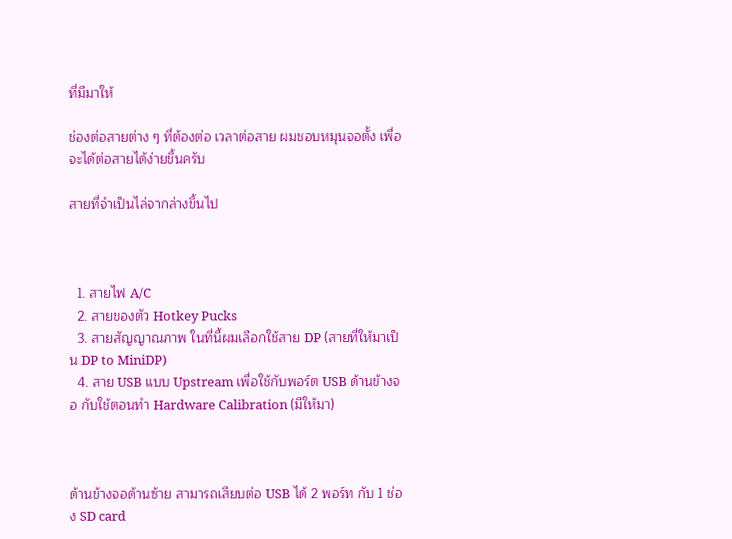ที่มีมาให้

ช่องต่อสายต่าง ๆ ที่ต้องต่อ เวลาต่อสาย ผมชอบหมุนจอตั้ง เพื่อจะได้ต่อสายได้ง่ายขึ้นครับ

สายที่จำเป็นไล่จากล่างขึ้นไป



  1. สายไฟ A/C
  2. สายของตัว Hotkey Pucks
  3. สายสัญญาณภาพ ในที่นี้ผมเลือกใช้สาย DP (สายที่ให้มาเป็น DP to MiniDP)
  4. สาย USB แบบ Upstream เพื่อใช้กับพอร์ต USB ด้านข้างจอ กับใช้ตอนทำ Hardware Calibration (มีให้มา)



ด้านข้างจอด้านซ้าย สามารถเสียบต่อ USB ได้ 2 พอร์ท กับ 1 ช่อง SD card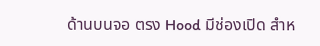ด้านบนจอ ตรง Hood มีช่องเปิด สำห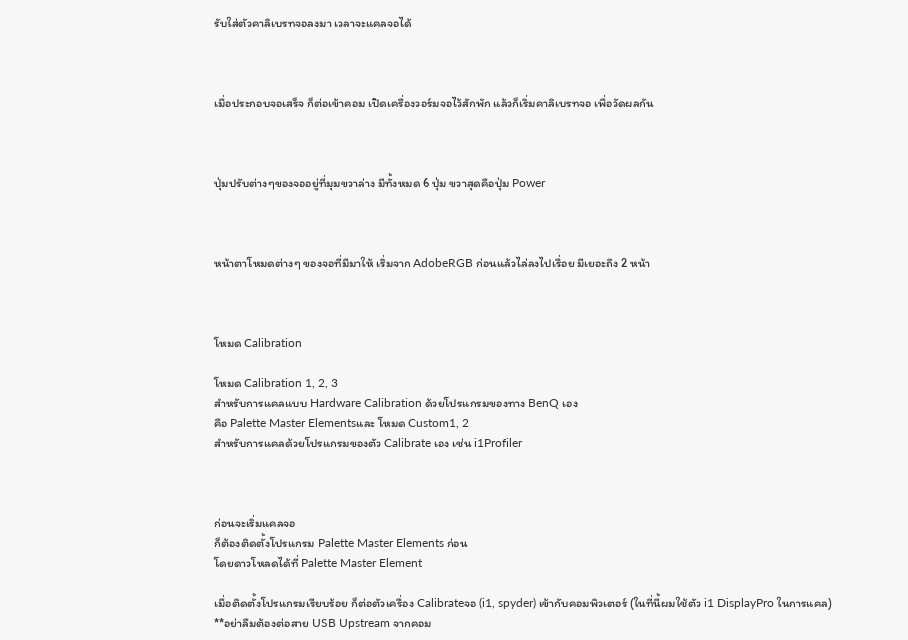รับใส่ตัวคาลิเบรทจอลงมา เวลาจะแคลจอได้



เมื่อประกอบจอเสร็จ ก็ต่อเข้าคอม เปิดเครื่องวอร์มจอไว้สักพัก แล้วก็เริ่มคาลิเบรทจอ เพื่อวัดผลกัน



ปุ่มปรับต่างๆของจออยู่ที่มุมขวาล่าง มีทั้งหมด 6 ปุ่ม ขวาสุดคือปุ่ม Power



หน้าตาโหมดต่างๆ ของจอที่มีมาให้ เริ่มจาก AdobeRGB ก่อนแล้วไล่ลงไปเรื่อย มีเยอะถึง 2 หน้า



โหมด Calibration

โหมด Calibration 1, 2, 3
สำหรับการแคลแบบ Hardware Calibration ด้วยโปรแกรมของทาง BenQ เอง
คือ Palette Master Elementsและ โหมด Custom1, 2
สำหรับการแคลด้วยโปรแกรมของตัว Calibrate เอง เช่น i1Profiler



ก่อนจะเริ่มแคลจอ
ก็ต้องติดตั้งโปรแกรม Palette Master Elements ก่อน
โดยดาวโหลดได้ที่ Palette Master Element

เมื่อติดตั้งโปรแกรมเรียบร้อย ก็ต่อตัวเครื่อง Calibrateจอ (i1, spyder) เข้ากับคอมพิวเตอร์ (ในที่นี้ผมใช้ตัว i1 DisplayPro ในการแคล)
**อย่าลืมต้องต่อสาย USB Upstream จากคอม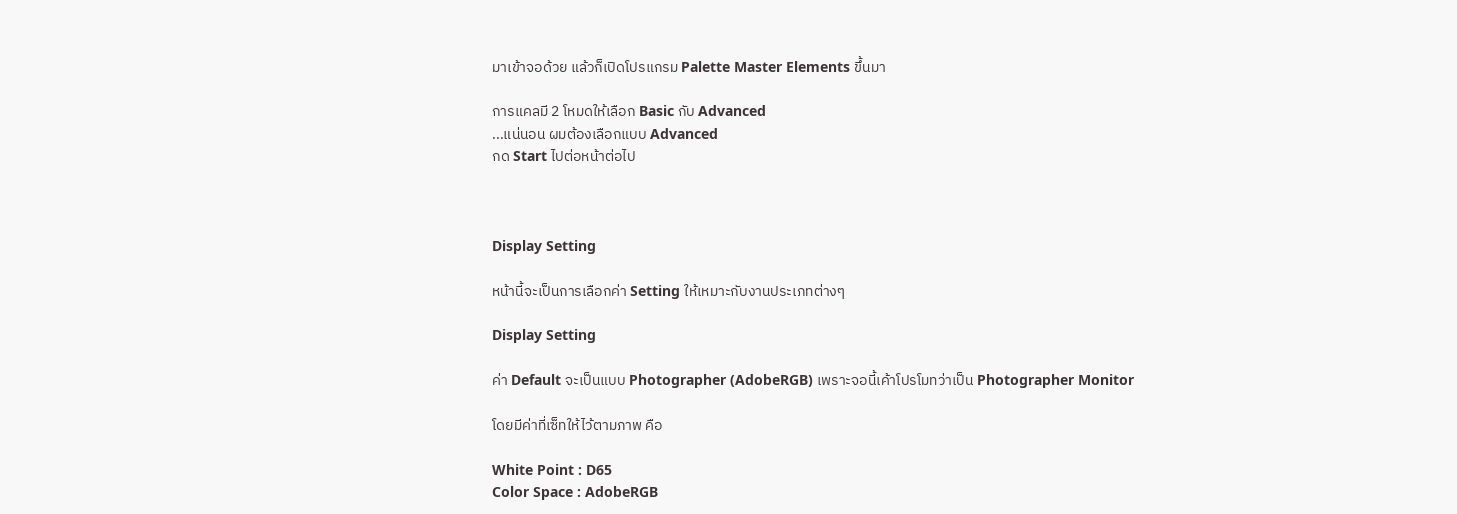มาเข้าจอด้วย แล้วก็เปิดโปรแกรม Palette Master Elements ขึ้นมา

การแคลมี 2 โหมดให้เลือก Basic กับ Advanced
...แน่นอน ผมต้องเลือกแบบ Advanced
กด Start ไปต่อหน้าต่อไป



Display Setting

หน้านี้จะเป็นการเลือกค่า Setting ให้เหมาะกับงานประเภทต่างๆ

Display Setting

ค่า Default จะเป็นแบบ Photographer (AdobeRGB) เพราะจอนี้เค้าโปรโมทว่าเป็น Photographer Monitor

โดยมีค่าที่เซ็ทให้ไว้ตามภาพ คือ

White Point : D65
Color Space : AdobeRGB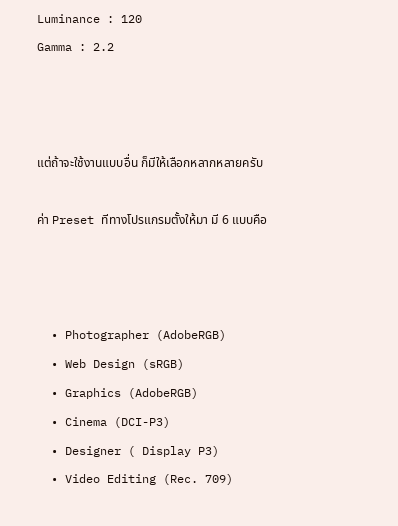Luminance : 120
Gamma : 2.2



แต่ถ้าจะใช้งานแบบอื่น ก็มีให้เลือกหลากหลายครับ

ค่า Preset ทีทางโปรแกรมตั้งให้มา มี 6 แบบคือ



  • Photographer (AdobeRGB)
  • Web Design (sRGB)
  • Graphics (AdobeRGB)
  • Cinema (DCI-P3)
  • Designer ( Display P3)
  • Video Editing (Rec. 709)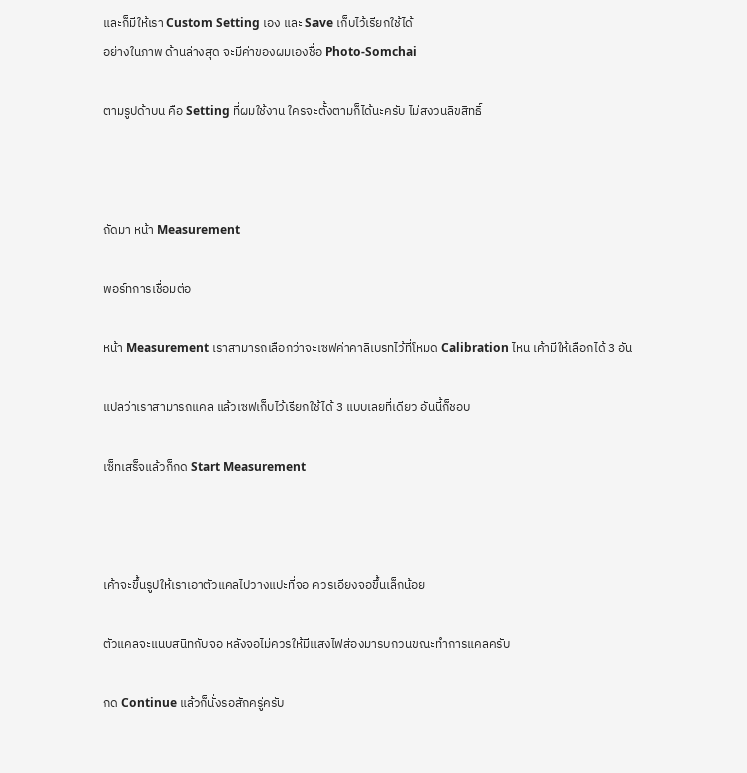และก็มีให้เรา Custom Setting เอง และ Save เก็บไว้เรียกใช้ได้
อย่างในภาพ ด้านล่างสุด จะมีค่าของผมเองชื่อ Photo-Somchai

ตามรูปด้าบน คือ Setting ที่ผมใช้งาน ใครจะตั้งตามก็ได้นะครับ ไม่สงวนลิขสิทธิ์



ถัดมา หน้า Measurement

พอร์ทการเชื่อมต่อ

หน้า Measurement เราสามารถเลือกว่าจะเซฟค่าคาลิเบรทไว้ที่โหมด Calibration ไหน เค้ามีให้เลือกได้ 3 อัน

แปลว่าเราสามารถแคล แล้วเซฟเก็บไว้เรียกใช้ได้ 3 แบบเลยที่เดียว อันนี้ก็ชอบ

เซ็ทเสร็จแล้วก็กด Start Measurement



เค้าจะขึ้นรูปให้เราเอาตัวแคลไปวางแปะที่จอ ควรเอียงจอขึ้นเล็กน้อย

ตัวแคลจะแนบสนิทกับจอ หลังจอไม่ควรให้มีแสงไฟส่องมารบกวนขณะทำการแคลครับ

กด Continue แล้วก็นั่งรอสักครู่ครับ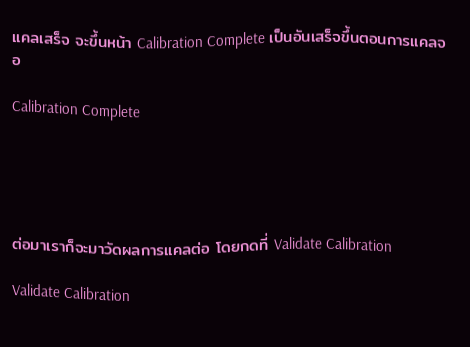แคลเสร็จ จะขึ้นหน้า Calibration Complete เป็นอันเสร็จขึ้นตอนการแคลจอ

Calibration Complete





ต่อมาเราก็จะมาวัดผลการแคลต่อ โดยกดที่ Validate Calibration

Validate Calibration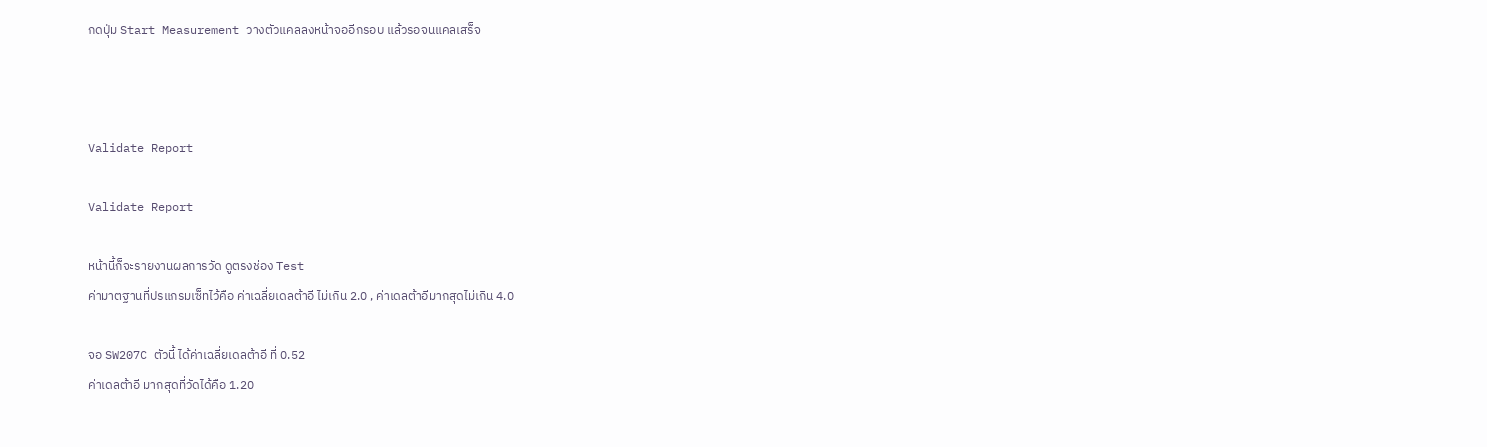กดปุ่ม Start Measurement วางตัวแคลลงหน้าจออีกรอบ แล้วรอจนแคลเสร็จ



Validate Report

Validate Report

หน้านี้ก็จะรายงานผลการวัด ดูตรงช่อง Test
ค่ามาตฐานที่ปรแกรมเซ็ทไว้คือ ค่าเฉลี่ยเดลต้าอี ไม่เกิน 2.0 , ค่าเดลต้าอีมากสุดไม่เกิน 4.0

จอ SW207C ตัวนี้ ได้ค่าเฉลี่ยเดลต้าอี ที่ 0.52
ค่าเดลต้าอี มากสุดที่วัดได้คือ 1.20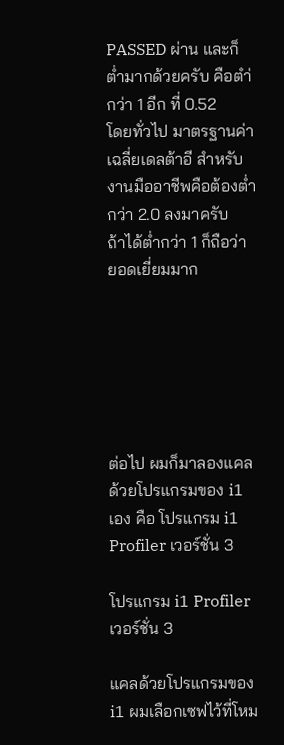PASSED ผ่าน และก็ต่ำมากด้วยครับ คือตำ่กว่า 1 อีก ที่ 0.52
โดยทั่วไป มาตรฐานค่าเฉลี่ยเดลต้าอี สำหรับงานมืออาชีพคือต้องต่ำกว่า 2.0 ลงมาครับ
ถ้าได้ต่ำกว่า 1 ก็ถือว่า ยอดเยี่ยมมาก






ต่อไป ผมก็มาลองแคลด้วยโปรแกรมของ i1 เอง คือ โปรแกรม i1 Profiler เวอร์ชั่น 3

โปรแกรม i1 Profiler เวอร์ชั่น 3

แคลด้วยโปรแกรมของ i1 ผมเลือกเซฟไว้ที่โหม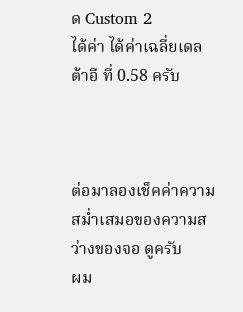ด Custom 2
ได้ค่า ได้ค่าเฉลี่ยเดลต้าอี ที่ 0.58 ครับ



ต่อมาลองเช็คค่าความสม่ำเสมอของความสว่างของจอ ดูครับ
ผม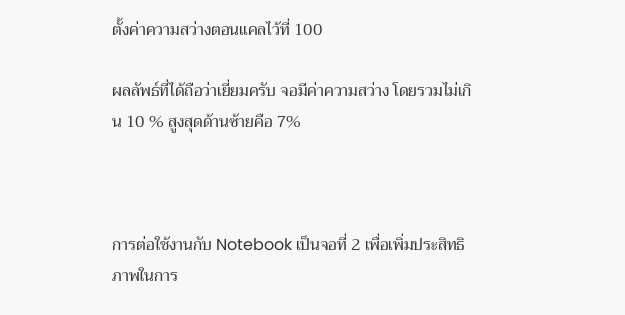ตั้งค่าความสว่างตอนแคลไว้ที่ 100

ผลลัพธ์ที่ได้ถือว่าเยี่ยมครับ จอมีค่าความสว่าง โดยรวมไม่เกิน 10 % สูงสุดด้านซ้ายคือ 7%



การต่อใช้งานกับ Notebook เป็นจอที่ 2 เพื่อเพิ่มประสิทธิภาพในการ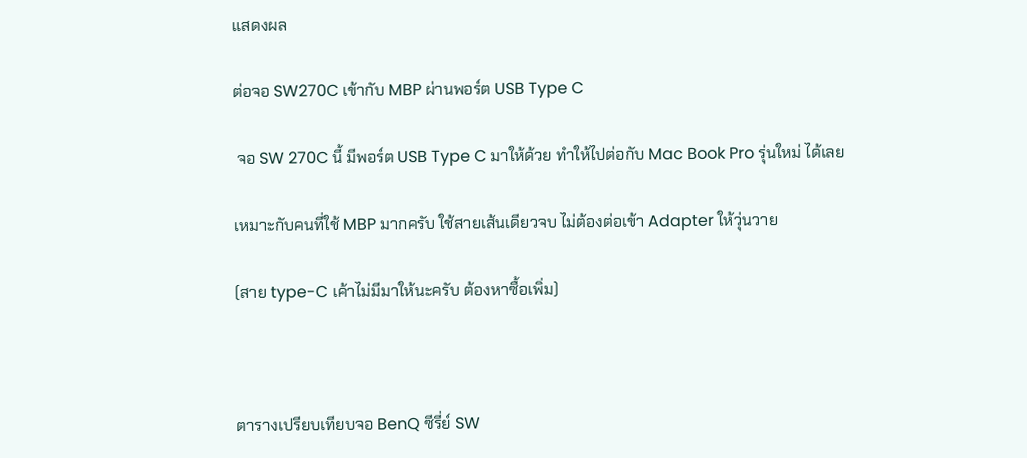แสดงผล

ต่อจอ SW270C เข้ากับ MBP ผ่านพอร์ต USB Type C

 จอ SW 270C นี้ มีพอร์ต USB Type C มาให้ด้วย ทำให้ไปต่อกับ Mac Book Pro รุ่นใหม่ ได้เลย

เหมาะกับคนที่ใช้ MBP มากครับ ใช้สายเส้นเดียวจบ ไม่ต้องต่อเข้า Adapter ให้วุ่นวาย

(สาย type-C เค้าไม่มีมาให้นะครับ ต้องหาซื้อเพิ่ม)



ตารางเปรียบเทียบจอ BenQ ซีรี่ย์ SW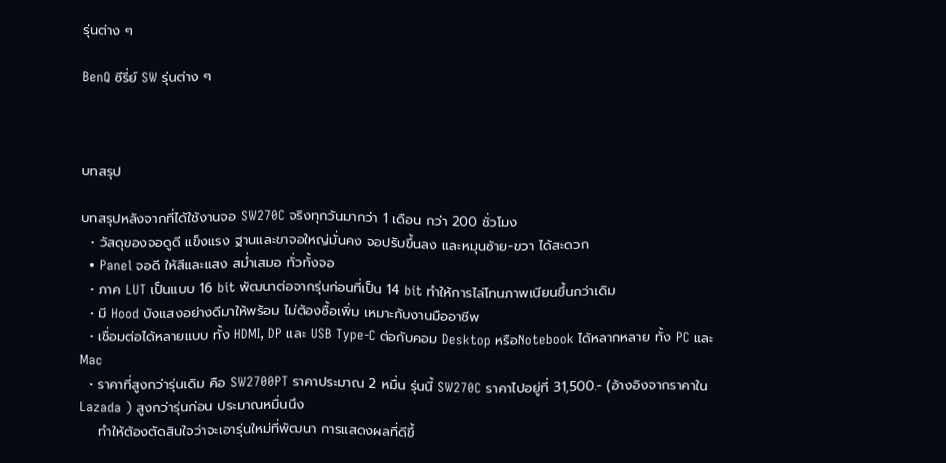รุ่นต่าง ๆ

BenQ ซีรี่ย์ SW รุ่นต่าง ๆ



บทสรุป

บทสรุปหลังจากที่ได้ใช้งานจอ SW270C จริงทุกวันมากว่า 1 เดือน กว่า 200 ชั่วโมง
  • วัสดุของจอดูดี แข็งแรง ฐานและขาจอใหญ่มั่นคง จอปรับขึ้นลง และหมุนซ้าย-ขวา ได้สะดวก
  • Panel จอดี ให้สีและแสง สม่ำเสมอ ทั่วทั้งจอ
  • ภาค LUT เป็นแบบ 16 bit พัฒนาต่อจากรุ่นก่อนที่เป็น 14 bit ทำให้การไล่โทนภาพเนียนขึ้นกว่าเดิม
  • มี Hood บังแสงอย่างดีมาให้พร้อม ไม่ต้องซื้อเพิ่ม เหมาะกับงานมืออาชีพ
  • เชื่อมต่อได้หลายแบบ ทั้ง HDMI, DP และ USB Type-C ต่อกับคอม Desktop หรือNotebook ได้หลากหลาย ทั้ง PC และ Mac
  • ราคาที่สูงกว่ารุ่นเดิม คือ SW2700PT ราคาประมาณ 2 หมื่น รุ่นนี้ SW270C ราคาไปอยู่ที่ 31,500.- (อ้างอิงจากราคาใน Lazada ) สูงกว่ารุ่นก่อน ประมาณหมื่นนึง
    ทำให้ต้องตัดสินใจว่าจะเอารุ่นใหม่ที่พัฒนา การแสดงผลที่ดีขึ้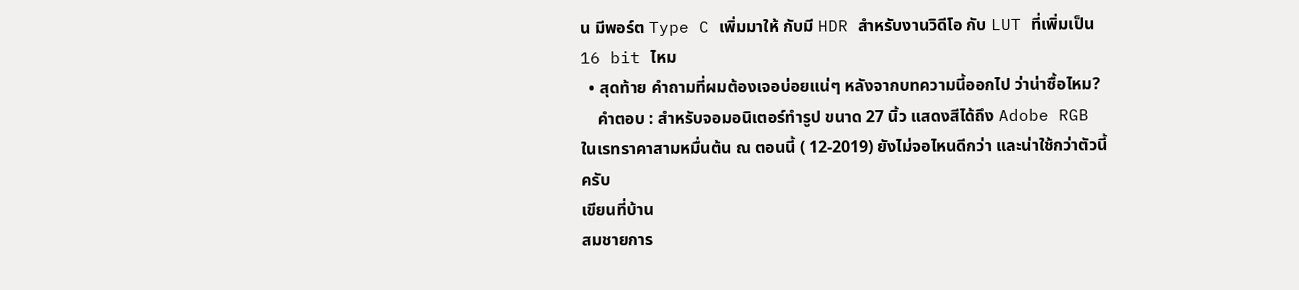น มีพอร์ต Type C เพิ่มมาให้ กับมี HDR สำหรับงานวิดีโอ กับ LUT ที่เพิ่มเป็น 16 bit ไหม
  • สุดท้าย คำถามที่ผมต้องเจอบ่อยแน่ๆ หลังจากบทความนี้ออกไป ว่าน่าซื้อไหม?
    คำตอบ : สำหรับจอมอนิเตอร์ทำรูป ขนาด 27 นิ้ว แสดงสีได้ถึง Adobe RGB ในเรทราคาสามหมื่นต้น ณ ตอนนี้ ( 12-2019) ยังไม่จอไหนดีกว่า และน่าใช้กว่าตัวนี้ครับ
เขียนที่บ้าน
สมชายการ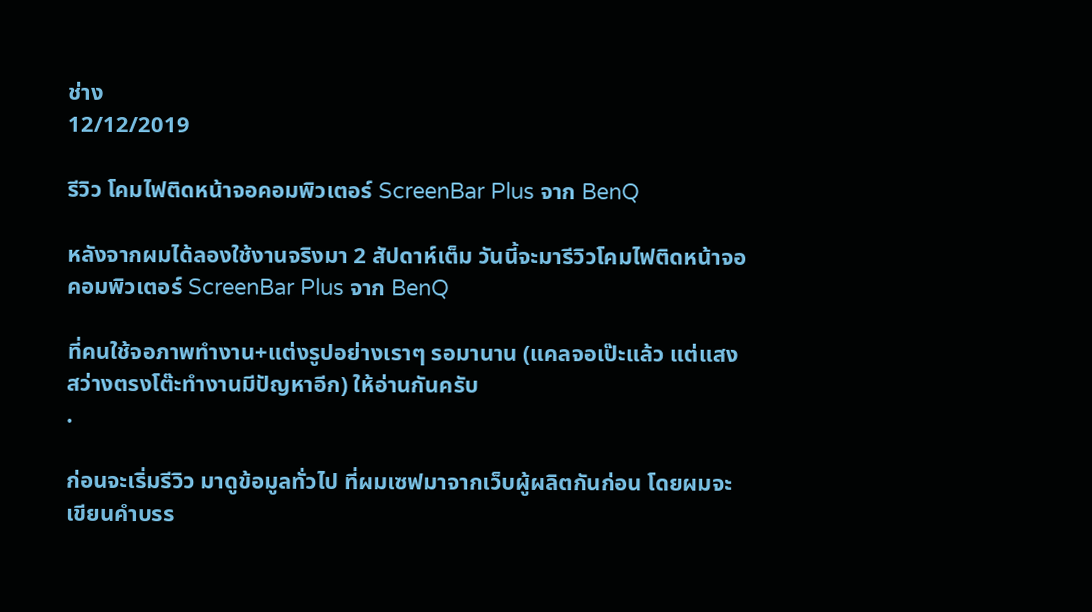ช่าง
12/12/2019

รีวิว โคมไฟติดหน้าจอคอมพิวเตอร์ ScreenBar Plus จาก BenQ

หลังจากผมได้ลองใช้งานจริงมา 2 สัปดาห์เต็ม วันนี้จะมารีวิวโคมไฟติดหน้าจอคอมพิวเตอร์ ScreenBar Plus จาก BenQ

ที่คนใช้จอภาพทำงาน+แต่งรูปอย่างเราๆ รอมานาน (แคลจอเป๊ะแล้ว แต่แสงสว่างตรงโต๊ะทำงานมีปัญหาอีก) ให้อ่านกันครับ
.

ก่อนจะเริ่มรีวิว มาดูข้อมูลทั่วไป ที่ผมเซฟมาจากเว็บผู้ผลิตกันก่อน โดยผมจะเขียนคำบรร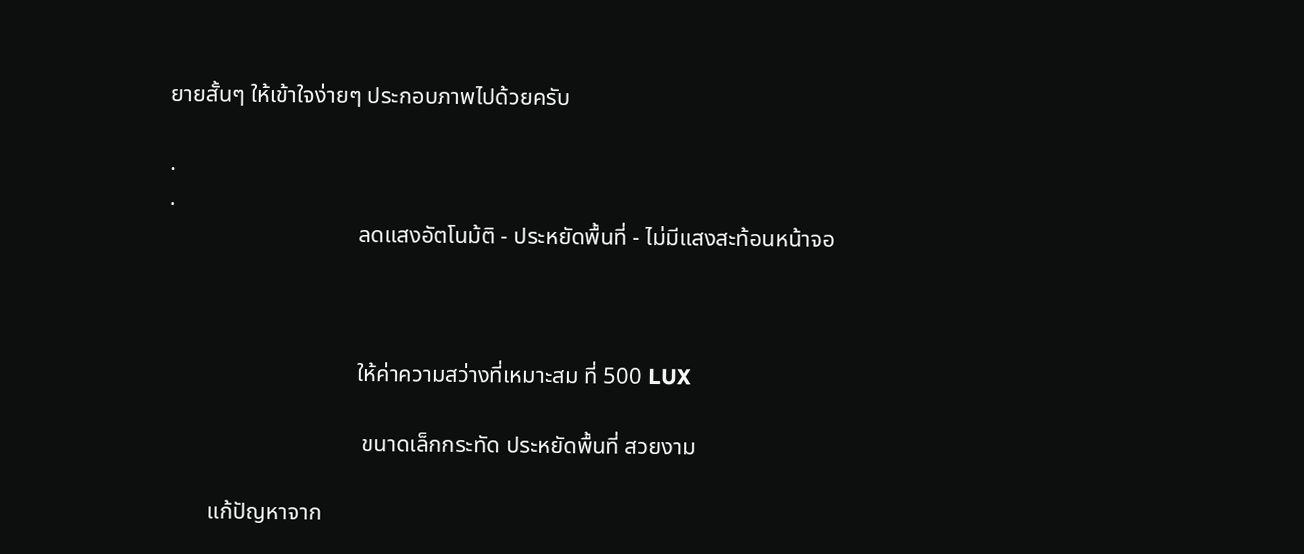ยายสั้นๆ ให้เข้าใจง่ายๆ ประกอบภาพไปด้วยครับ

.
.
                                 ลดแสงอัตโนม้ติ - ประหยัดพื้นที่ - ไม่มีแสงสะท้อนหน้าจอ



                                 ให้ค่าความสว่างที่เหมาะสม ที่ 500 LUX

                                  ขนาดเล็กกระทัด ประหยัดพื้นที่ สวยงาม

       แก้ปัญหาจาก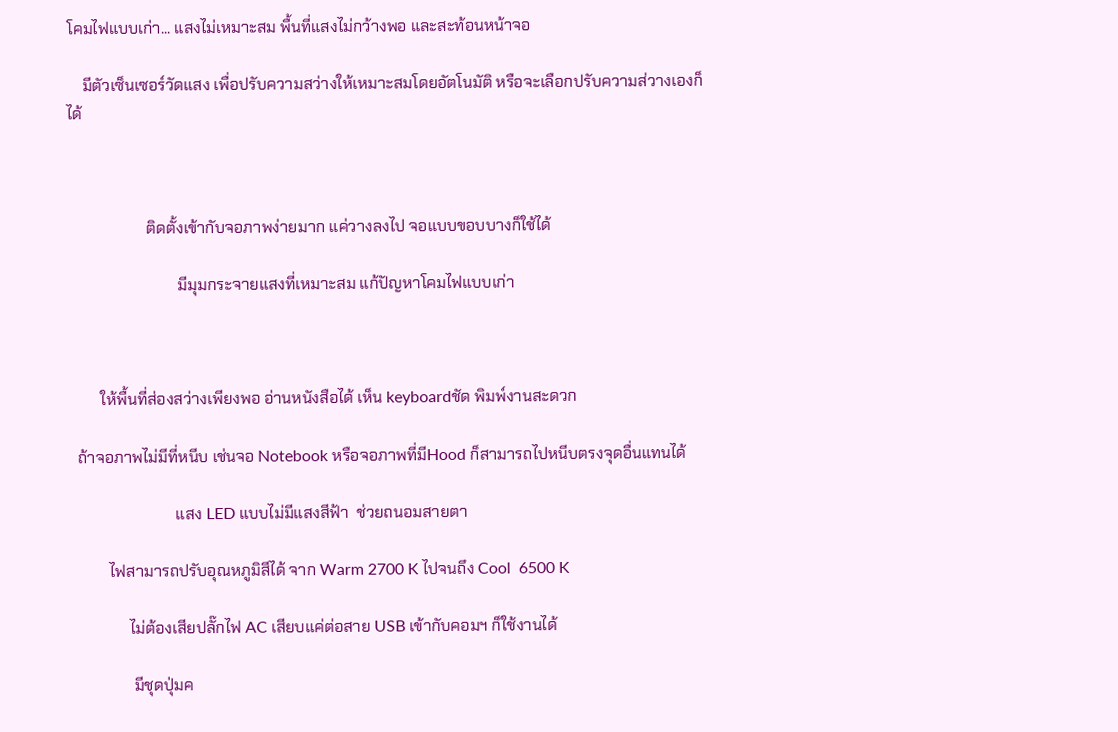โคมไฟแบบเก่า... แสงไม่เหมาะสม พื้นที่แสงไม่กว้างพอ และสะท้อนหน้าจอ

    มีตัวเซ็นเซอร์วัดแสง เพื่อปรับความสว่างให้เหมาะสมโดยอัตโนมัติ หรือจะเลือกปรับความส่วางเองก็ได้



                    ติดตั้งเข้ากับจอภาพง่ายมาก แค่วางลงไป จอแบบขอบบางก็ใช้ได้

                            มีมุมกระจายแสงที่เหมาะสม แก้ปัญหาโคมไฟแบบเก่า



        ให้พื้นที่ส่องสว่างเพียงพอ อ่านหนังสือได้ เห็น keyboardชัด พิมพ์งานสะดวก

  ถ้าจอภาพไม่มีที่หนีบ เช่นจอ Notebook หรือจอภาพที่มีHood ก็สามารถไปหนีบตรงจุดอื่นแทนได้

                           แสง LED แบบไม่มีแสงสีฟ้า  ช่วยถนอมสายตา

          ไฟสามารถปรับอุณหภูมิสีได้ จาก Warm 2700 K ไปจนถึง Cool  6500 K

               ไม่ต้องเสียปลั๊กไฟ AC เสียบแค่ต่อสาย USB เข้ากับคอมฯ ก็ใช้งานได้

                มีชุดปุ่มค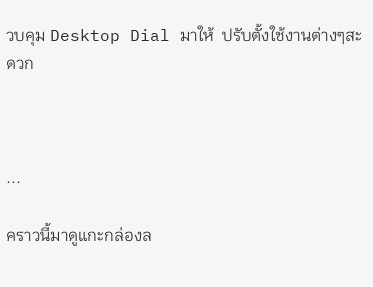วบคุม Desktop Dial มาให้  ปรับตั้งใช้งานต่างๆสะดวก



...

คราวนี้มาดูแกะกล่องล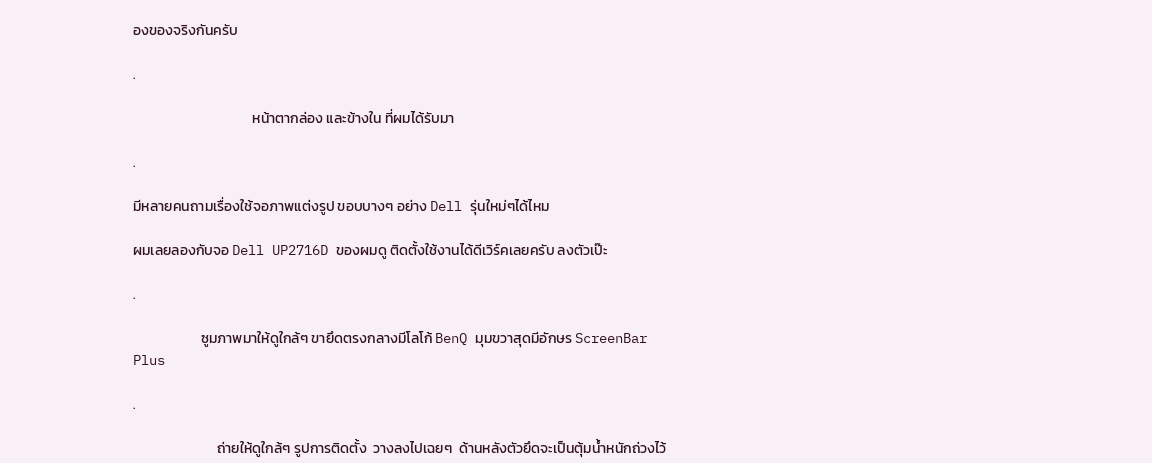องของจริงกันครับ

.

                                     หน้าตากล่อง และข้างใน ที่ผมได้รับมา

.

มีหลายคนถามเรื่องใช้จอภาพแต่งรูป ขอบบางๆ อย่าง Dell รุ่นใหม่ๆได้ไหม

ผมเลยลองกับจอ Dell UP2716D ของผมดู ติดตั้งใช้งานได้ดีเวิร์คเลยครับ ลงตัวเป๊ะ

.

                     ซูมภาพมาให้ดูใกล้ๆ ขายึดตรงกลางมีโลโก้ BenQ มุมขวาสุดมีอักษร ScreenBar Plus

.

                          ถ่ายให้ดูใกล้ๆ รูปการติดตั้ง  วางลงไปเฉยๆ  ด้านหลังตัวยึดจะเป็นตุ้มน้ำหนักถ่วงไว้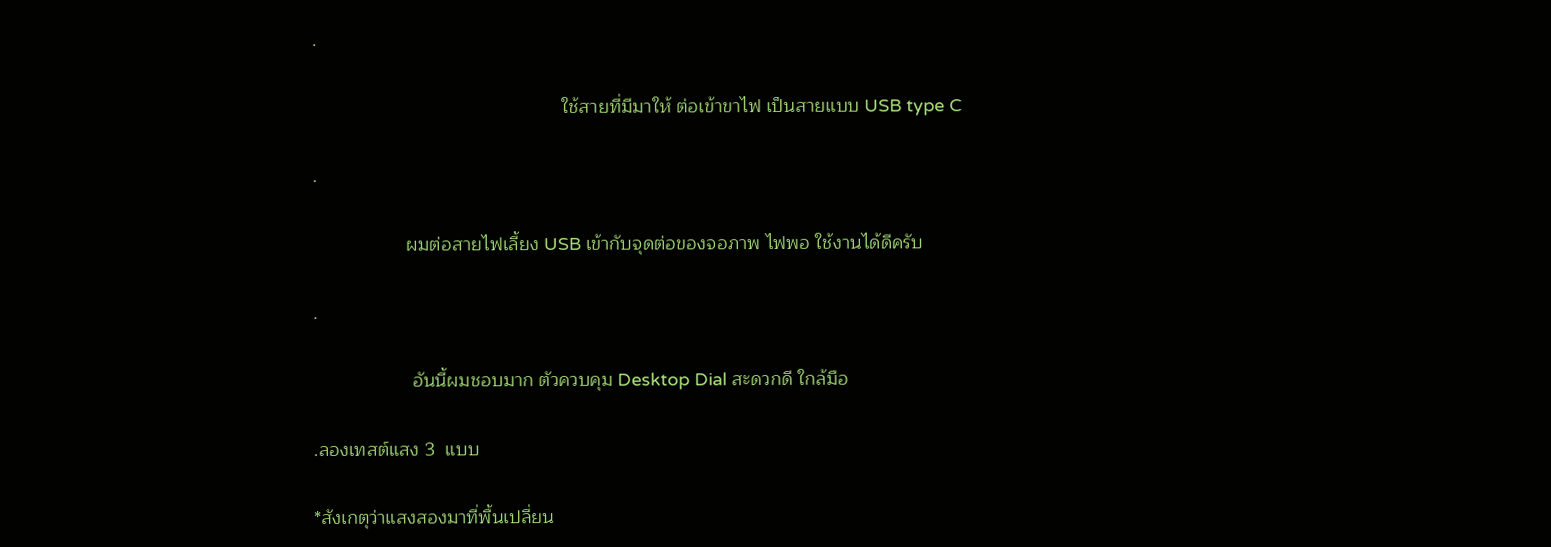.

                                                ใช้สายที่มีมาให้ ต่อเข้าขาไฟ เป็นสายแบบ USB type C

.

                  ผมต่อสายไฟเลี้ยง USB เข้ากับจุดต่อของจอภาพ ไฟพอ ใช้งานได้ดีครับ

.

                   อันนี้ผมชอบมาก ตัวควบคุม Desktop Dial สะดวกดี ใกล้มือ

.ลองเทสต์แสง 3  แบบ

*สังเกตุว่าแสงสองมาที่พื้นเปลี่ยน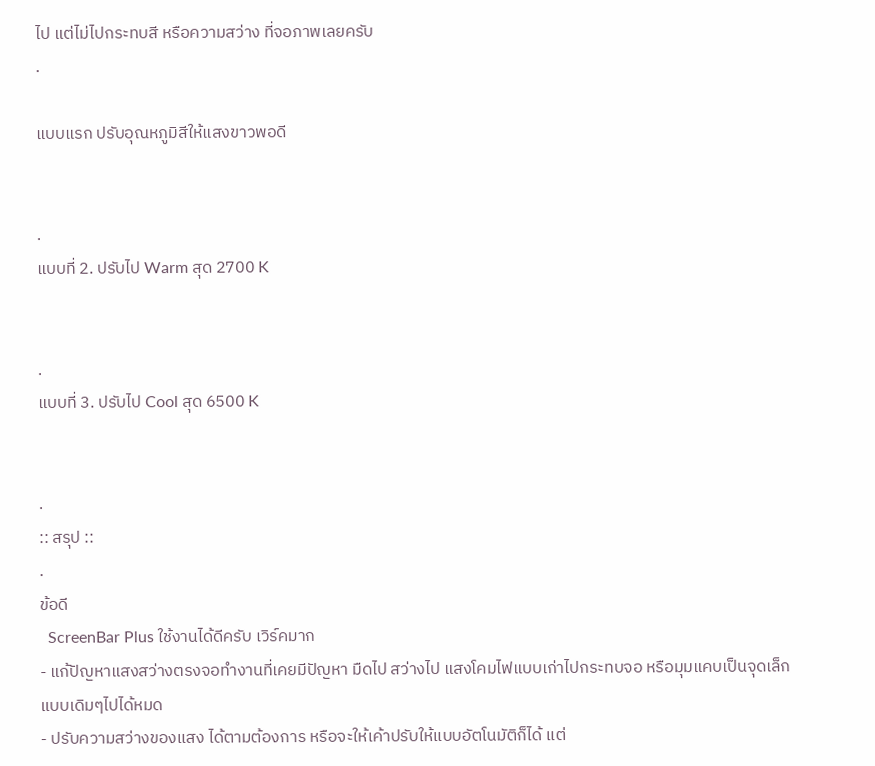ไป แต่ไม่ไปกระทบสี หรือความสว่าง ที่จอภาพเลยครับ
.

แบบแรก ปรับอุณหภูมิสีให้แสงขาวพอดี


.
แบบที่ 2. ปรับไป Warm สุด 2700 K


.
แบบที่ 3. ปรับไป Cool สุด 6500 K


.
:: สรุป ::
.
ข้อดี
  ScreenBar Plus ใช้งานได้ดีครับ เวิร์คมาก
- แก้ปัญหาแสงสว่างตรงจอทำงานที่เคยมีปัญหา มืดไป สว่างไป แสงโคมไฟแบบเก่าไปกระทบจอ หรือมุมแคบเป็นจุดเล็ก แบบเดิมๆไปได้หมด
- ปรับความสว่างของแสง ได้ตามต้องการ หรือจะให้เค้าปรับให้แบบอัตโนมัติก็ได้ แต่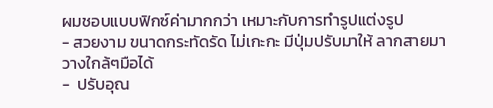ผมชอบแบบฟิกซ์ค่ามากกว่า เหมาะกับการทำรูปแต่งรูป
- สวยงาม ขนาดกระทัดรัด ไม่เกะกะ มีปุ่มปรับมาให้ ลากสายมาวางใกล้ๆมือได้
-  ปรับอุณ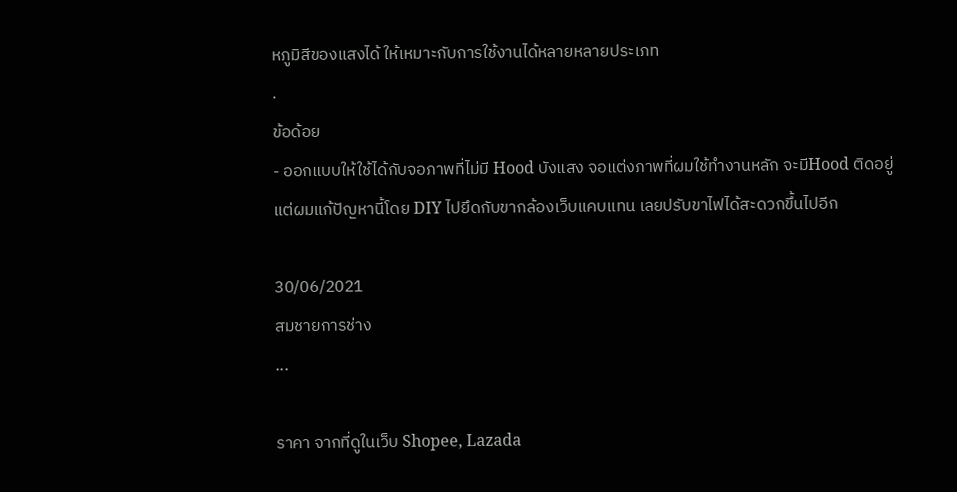หภูมิสีของแสงได้ ให้เหมาะกับการใช้งานได้หลายหลายประเภท
.
ข้อด้อย
- ออกแบบให้ใช้ได้กับจอภาพที่ไม่มี Hood บังแสง จอแต่งภาพที่ผมใช้ทำงานหลัก จะมีHood ติดอยู่
แต่ผมแก้ปัญหานี้โดย DIY ไปยึดกับขากล้องเว็บแคบแทน เลยปรับขาไฟได้สะดวกขึ้นไปอีก

30/06/2021
สมชายการช่าง
...

ราคา จากที่ดูในเว็บ Shopee, Lazada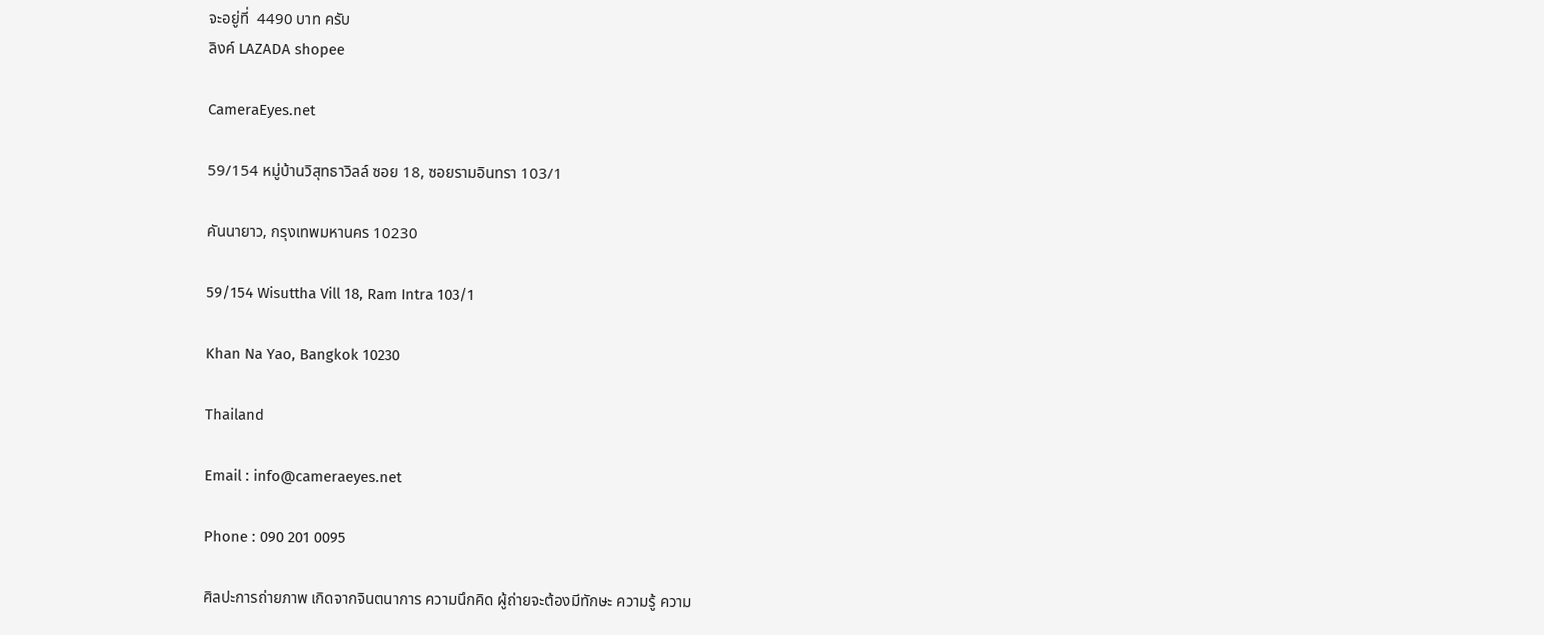จะอยู่ที่  4490 บาท ครับ
ลิงค์ LAZADA shopee

CameraEyes.net

59/154 หมู่บ้านวิสุทธาวิลล์ ซอย 18, ซอยรามอินทรา 103/1

คันนายาว, กรุงเทพมหานคร 10230

59/154 Wisuttha Vill 18, Ram Intra 103/1

Khan Na Yao, Bangkok 10230

Thailand

Email : info@cameraeyes.net

Phone : 090 201 0095

ศิลปะการถ่ายภาพ เกิดจากจินตนาการ ความนึกคิด ผู้ถ่ายจะต้องมีทักษะ ความรู้ ความ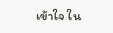เข้าใจ ใน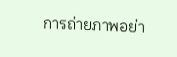การถ่ายภาพอย่า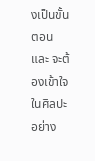งเป็นขั้นตอน และ จะต้องเข้าใจในศิลปะอย่าง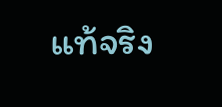แท้จริง